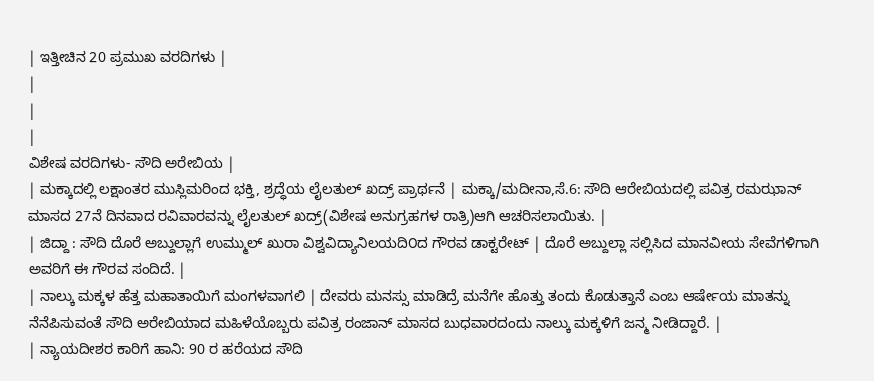| ಇತ್ತೀಚಿನ 20 ಪ್ರಮುಖ ವರದಿಗಳು |
|
|
|
ವಿಶೇಷ ವರದಿಗಳು- ಸೌದಿ ಅರೇಬಿಯ |
| ಮಕ್ಕಾದಲ್ಲಿ ಲಕ್ಷಾಂತರ ಮುಸ್ಲಿಮರಿಂದ ಭಕ್ತಿ, ಶ್ರದ್ಧೆಯ ಲೈಲತುಲ್ ಖದ್ರ್ ಪ್ರಾರ್ಥನೆ | ಮಕ್ಕಾ/ಮದೀನಾ,ಸೆ.6: ಸೌದಿ ಆರೇಬಿಯದಲ್ಲಿ ಪವಿತ್ರ ರಮಝಾನ್ ಮಾಸದ 27ನೆ ದಿನವಾದ ರವಿವಾರವನ್ನು ಲೈಲತುಲ್ ಖದ್ರ್(ವಿಶೇಷ ಅನುಗ್ರಹಗಳ ರಾತ್ರಿ)ಆಗಿ ಆಚರಿಸಲಾಯಿತು. |
| ಜಿದ್ದಾ : ಸೌದಿ ದೊರೆ ಅಬ್ದುಲ್ಲಾಗೆ ಉಮ್ಮುಲ್ ಖುರಾ ವಿಶ್ವವಿದ್ಯಾನಿಲಯದಿ೦ದ ಗೌರವ ಡಾಕ್ಟರೇಟ್ | ದೊರೆ ಅಬ್ದುಲ್ಲಾ ಸಲ್ಲಿಸಿದ ಮಾನವೀಯ ಸೇವೆಗಳಿಗಾಗಿ ಅವರಿಗೆ ಈ ಗೌರವ ಸಂದಿದೆ. |
| ನಾಲ್ಕು ಮಕ್ಕಳ ಹೆತ್ತ ಮಹಾತಾಯಿಗೆ ಮಂಗಳವಾಗಲಿ | ದೇವರು ಮನಸ್ಸು ಮಾಡಿದ್ರೆ ಮನೆಗೇ ಹೊತ್ತು ತಂದು ಕೊಡುತ್ತಾನೆ ಎಂಬ ಆರ್ಷೇಯ ಮಾತನ್ನು ನೆನೆಪಿಸುವಂತೆ ಸೌದಿ ಅರೇಬಿಯಾದ ಮಹಿಳೆಯೊಬ್ಬರು ಪವಿತ್ರ ರಂಜಾನ್ ಮಾಸದ ಬುಧವಾರದಂದು ನಾಲ್ಕು ಮಕ್ಕಳಿಗೆ ಜನ್ಮ ನೀಡಿದ್ದಾರೆ. |
| ನ್ಯಾಯದೀಶರ ಕಾರಿಗೆ ಹಾನಿ: 90 ರ ಹರೆಯದ ಸೌದಿ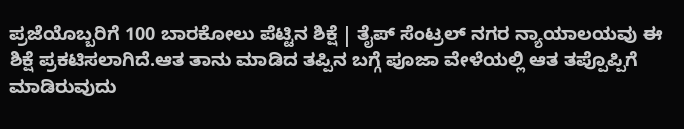ಪ್ರಜೆಯೊಬ್ಬರಿಗೆ 100 ಬಾರಕೋಲು ಪೆಟ್ಟಿನ ಶಿಕ್ಷೆ | ತೈಪ್ ಸೆಂಟ್ರಲ್ ನಗರ ನ್ಯಾಯಾಲಯವು ಈ ಶಿಕ್ಷೆ ಪ್ರಕಟಿಸಲಾಗಿದೆ.ಆತ ತಾನು ಮಾಡಿದ ತಪ್ಪಿನ ಬಗ್ಗೆ ಪೂಜಾ ವೇಳೆಯಲ್ಲಿ ಆತ ತಪ್ಪೊಪ್ಪಿಗೆ ಮಾಡಿರುವುದು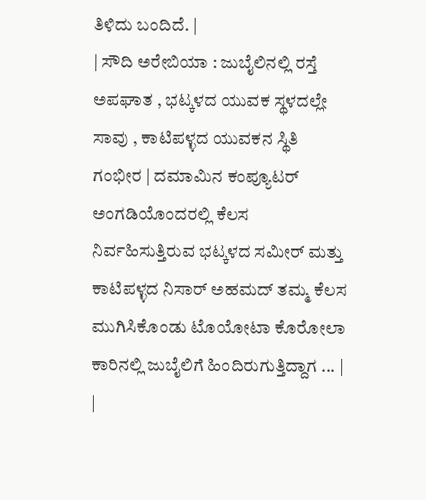ತಿಳಿದು ಬಂದಿದೆ. |
| ಸೌದಿ ಅರೇಬಿಯಾ : ಜುಬೈಲಿನಲ್ಲಿ ರಸ್ತೆ ಅಪಘಾತ , ಭಟ್ಕಳದ ಯುವಕ ಸ್ಥಳದಲ್ಲೇ ಸಾವು , ಕಾಟಿಪಳ್ಳದ ಯುವಕನ ಸ್ಥಿತಿ ಗಂಭೀರ | ದಮಾಮಿನ ಕಂಪ್ಯೂಟರ್ ಅಂಗಡಿಯೊಂದರಲ್ಲಿ ಕೆಲಸ ನಿರ್ವಹಿಸುತ್ತಿರುವ ಭಟ್ಕಳದ ಸಮೀರ್ ಮತ್ತು ಕಾಟಿಪಳ್ಳದ ನಿಸಾರ್ ಅಹಮದ್ ತಮ್ಮ ಕೆಲಸ ಮುಗಿಸಿಕೊಂಡು ಟೊಯೋಟಾ ಕೊರೋಲಾ ಕಾರಿನಲ್ಲಿ ಜುಬೈಲಿಗೆ ಹಿಂದಿರುಗುತ್ತಿದ್ದಾಗ ... |
|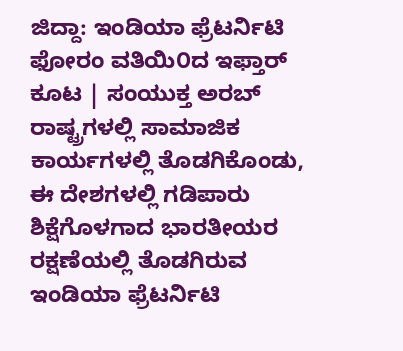ಜಿದ್ದಾ: ಇಂಡಿಯಾ ಫ್ರೆಟರ್ನಿಟಿ ಫೋರಂ ವತಿಯಿ೦ದ ಇಫ್ತಾರ್ ಕೂಟ | ಸಂಯುಕ್ತ ಅರಬ್ ರಾಷ್ಟ್ರಗಳಲ್ಲಿ ಸಾಮಾಜಿಕ ಕಾರ್ಯಗಳಲ್ಲಿ ತೊಡಗಿಕೊಂಡು, ಈ ದೇಶಗಳಲ್ಲಿ ಗಡಿಪಾರು ಶಿಕ್ಷೆಗೊಳಗಾದ ಭಾರತೀಯರ ರಕ್ಷಣೆಯಲ್ಲಿ ತೊಡಗಿರುವ ಇಂಡಿಯಾ ಫ್ರೆಟರ್ನಿಟಿ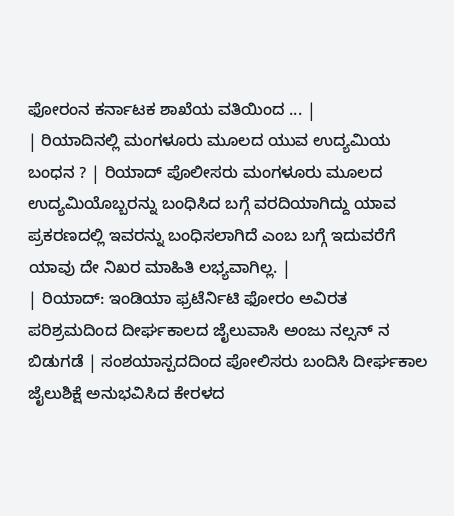ಫೋರಂನ ಕರ್ನಾಟಕ ಶಾಖೆಯ ವತಿಯಿಂದ ... |
| ರಿಯಾದಿನಲ್ಲಿ ಮಂಗಳೂರು ಮೂಲದ ಯುವ ಉದ್ಯಮಿಯ ಬಂಧನ ? | ರಿಯಾದ್ ಪೊಲೀಸರು ಮಂಗಳೂರು ಮೂಲದ ಉದ್ಯಮಿಯೊಬ್ಬರನ್ನು ಬಂಧಿಸಿದ ಬಗ್ಗೆ ವರದಿಯಾಗಿದ್ದು ಯಾವ ಪ್ರಕರಣದಲ್ಲಿ ಇವರನ್ನು ಬಂಧಿಸಲಾಗಿದೆ ಎಂಬ ಬಗ್ಗೆ ಇದುವರೆಗೆ ಯಾವು ದೇ ನಿಖರ ಮಾಹಿತಿ ಲಭ್ಯವಾಗಿಲ್ಲ. |
| ರಿಯಾದ್: ಇಂಡಿಯಾ ಫ್ರಟೆರ್ನಿಟಿ ಫೋರಂ ಅವಿರತ ಪರಿಶ್ರಮದಿಂದ ದೀರ್ಘಕಾಲದ ಜೈಲುವಾಸಿ ಅಂಜು ನಲ್ಸನ್ ನ ಬಿಡುಗಡೆ | ಸಂಶಯಾಸ್ಪದದಿಂದ ಪೋಲಿಸರು ಬಂದಿಸಿ ದೀರ್ಘಕಾಲ ಜೈಲುಶಿಕ್ಷೆ ಅನುಭವಿಸಿದ ಕೇರಳದ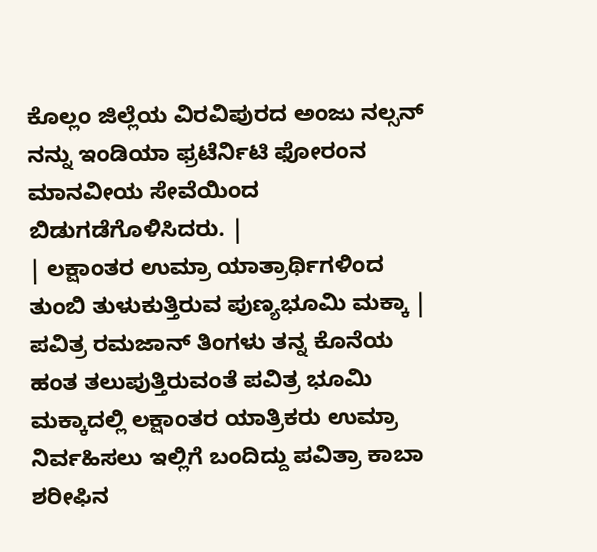ಕೊಲ್ಲಂ ಜಿಲ್ಲೆಯ ವಿರವಿಪುರದ ಅಂಜು ನಲ್ಸನ್ ನನ್ನು ಇಂಡಿಯಾ ಫ್ರಟೆರ್ನಿಟಿ ಫೋರಂನ ಮಾನವೀಯ ಸೇವೆಯಿಂದ ಬಿಡುಗಡೆಗೊಳಿಸಿದರು. |
| ಲಕ್ಷಾಂತರ ಉಮ್ರಾ ಯಾತ್ರಾರ್ಥಿಗಳಿಂದ ತುಂಬಿ ತುಳುಕುತ್ತಿರುವ ಪುಣ್ಯಭೂಮಿ ಮಕ್ಕಾ | ಪವಿತ್ರ ರಮಜಾನ್ ತಿಂಗಳು ತನ್ನ ಕೊನೆಯ ಹಂತ ತಲುಪುತ್ತಿರುವಂತೆ ಪವಿತ್ರ ಭೂಮಿ ಮಕ್ಕಾದಲ್ಲಿ ಲಕ್ಷಾಂತರ ಯಾತ್ರಿಕರು ಉಮ್ರಾ ನಿರ್ವಹಿಸಲು ಇಲ್ಲಿಗೆ ಬಂದಿದ್ದು ಪವಿತ್ರಾ ಕಾಬಾ ಶರೀಫಿನ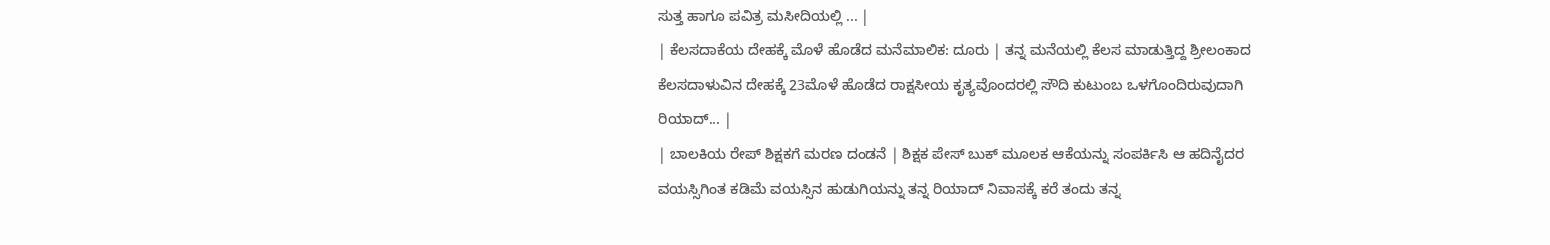ಸುತ್ತ ಹಾಗೂ ಪವಿತ್ರ ಮಸೀದಿಯಲ್ಲಿ ... |
| ಕೆಲಸದಾಕೆಯ ದೇಹಕ್ಕೆ ಮೊಳೆ ಹೊಡೆದ ಮನೆಮಾಲಿಕ: ದೂರು | ತನ್ನ ಮನೆಯಲ್ಲಿ ಕೆಲಸ ಮಾಡುತ್ತಿದ್ದ ಶ್ರೀಲಂಕಾದ ಕೆಲಸದಾಳುವಿನ ದೇಹಕ್ಕೆ 23ಮೊಳೆ ಹೊಡೆದ ರಾಕ್ಷಸೀಯ ಕೃತ್ಯವೊಂದರಲ್ಲಿ ಸೌದಿ ಕುಟುಂಬ ಒಳಗೊಂದಿರುವುದಾಗಿ ರಿಯಾದ್... |
| ಬಾಲಕಿಯ ರೇಪ್ ಶಿಕ್ಷಕಗೆ ಮರಣ ದಂಡನೆ | ಶಿಕ್ಷಕ ಪೇಸ್ ಬುಕ್ ಮೂಲಕ ಆಕೆಯನ್ನು ಸಂಪರ್ಕಿಸಿ ಆ ಹದಿನೈದರ ವಯಸ್ಸಿಗಿಂತ ಕಡಿಮೆ ವಯಸ್ಸಿನ ಹುಡುಗಿಯನ್ನು ತನ್ನ ರಿಯಾದ್ ನಿವಾಸಕ್ಕೆ ಕರೆ ತಂದು ತನ್ನ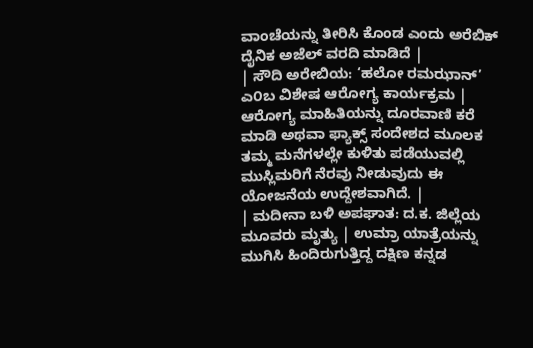ವಾಂಚೆಯನ್ನು ತೀರಿಸಿ ಕೊಂಡ ಎಂದು ಅರೆಬಿಕ್ ದೈನಿಕ ಅಜೆಲ್ ವರದಿ ಮಾಡಿದೆ |
| ಸೌದಿ ಅರೇಬಿಯ: ‘ಹಲೋ ರಮಝಾನ್’ ಎ೦ಬ ವಿಶೇಷ ಆರೋಗ್ಯ ಕಾರ್ಯಕ್ರಮ | ಆರೋಗ್ಯ ಮಾಹಿತಿಯನ್ನು ದೂರವಾಣಿ ಕರೆ ಮಾಡಿ ಅಥವಾ ಫ್ಯಾಕ್ಸ್ ಸಂದೇಶದ ಮೂಲಕ ತಮ್ಮ ಮನೆಗಳಲ್ಲೇ ಕುಳಿತು ಪಡೆಯುವಲ್ಲಿ ಮುಸ್ಲಿಮರಿಗೆ ನೆರವು ನೀಡುವುದು ಈ ಯೋಜನೆಯ ಉದ್ದೇಶವಾಗಿದೆ. |
| ಮದೀನಾ ಬಳಿ ಅಪಘಾತ: ದ.ಕ. ಜಿಲ್ಲೆಯ ಮೂವರು ಮೃತ್ಯು | ಉಮ್ರಾ ಯಾತ್ರೆಯನ್ನು ಮುಗಿಸಿ ಹಿಂದಿರುಗುತ್ತಿದ್ದ ದಕ್ಷಿಣ ಕನ್ನಡ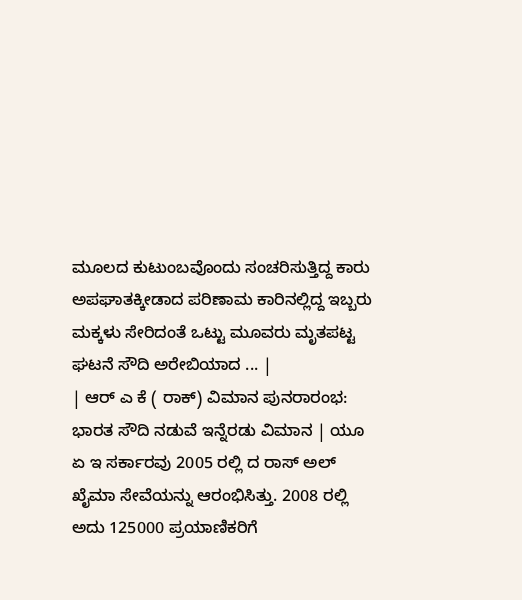ಮೂಲದ ಕುಟುಂಬವೊಂದು ಸಂಚರಿಸುತ್ತಿದ್ದ ಕಾರು ಅಪಘಾತಕ್ಕೀಡಾದ ಪರಿಣಾಮ ಕಾರಿನಲ್ಲಿದ್ದ ಇಬ್ಬರು ಮಕ್ಕಳು ಸೇರಿದಂತೆ ಒಟ್ಟು ಮೂವರು ಮೃತಪಟ್ಟ ಘಟನೆ ಸೌದಿ ಅರೇಬಿಯಾದ ... |
| ಆರ್ ಎ ಕೆ ( ರಾಕ್) ವಿಮಾನ ಪುನರಾರಂಭ: ಭಾರತ ಸೌದಿ ನಡುವೆ ಇನ್ನೆರಡು ವಿಮಾನ | ಯೂ ಏ ಇ ಸರ್ಕಾರವು 2005 ರಲ್ಲಿ ದ ರಾಸ್ ಅಲ್ ಖೈಮಾ ಸೇವೆಯನ್ನು ಆರಂಭಿಸಿತ್ತು. 2008 ರಲ್ಲಿ ಅದು 125000 ಪ್ರಯಾಣಿಕರಿಗೆ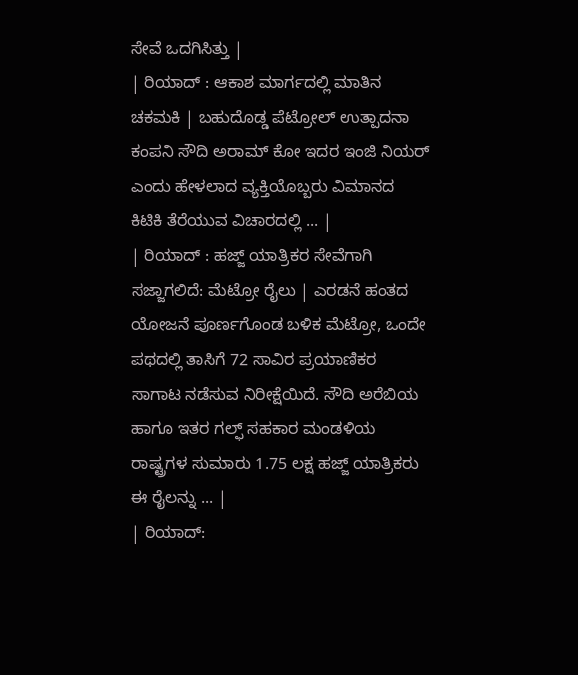ಸೇವೆ ಒದಗಿಸಿತ್ತು |
| ರಿಯಾದ್ : ಆಕಾಶ ಮಾರ್ಗದಲ್ಲಿ ಮಾತಿನ ಚಕಮಕಿ | ಬಹುದೊಡ್ಡ ಪೆಟ್ರೋಲ್ ಉತ್ಪಾದನಾ ಕಂಪನಿ ಸೌದಿ ಅರಾಮ್ ಕೋ ಇದರ ಇಂಜಿ ನಿಯರ್ ಎಂದು ಹೇಳಲಾದ ವ್ಯಕ್ತಿಯೊಬ್ಬರು ವಿಮಾನದ ಕಿಟಿಕಿ ತೆರೆಯುವ ವಿಚಾರದಲ್ಲಿ ... |
| ರಿಯಾದ್ : ಹಜ್ಜ್ ಯಾತ್ರಿಕರ ಸೇವೆಗಾಗಿ ಸಜ್ಜಾಗಲಿದೆ: ಮೆಟ್ರೋ ರೈಲು | ಎರಡನೆ ಹಂತದ ಯೋಜನೆ ಪೂರ್ಣಗೊಂಡ ಬಳಿಕ ಮೆಟ್ರೋ, ಒಂದೇ ಪಥದಲ್ಲಿ ತಾಸಿಗೆ 72 ಸಾವಿರ ಪ್ರಯಾಣಿಕರ ಸಾಗಾಟ ನಡೆಸುವ ನಿರೀಕ್ಷೆಯಿದೆ. ಸೌದಿ ಅರೆಬಿಯ ಹಾಗೂ ಇತರ ಗಲ್ಫ್ ಸಹಕಾರ ಮಂಡಳಿಯ ರಾಷ್ಟ್ರಗಳ ಸುಮಾರು 1.75 ಲಕ್ಷ ಹಜ್ಜ್ ಯಾತ್ರಿಕರು ಈ ರೈಲನ್ನು ... |
| ರಿಯಾದ್: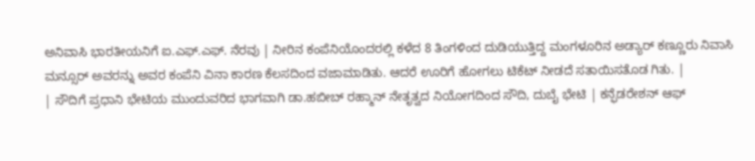ಅನಿವಾಸಿ ಭಾರತೀಯನಿಗೆ ಐ.ಎಫ್.ಎಫ್. ನೆರವು | ನೀರಿನ ಕಂಪೆನಿಯೊಂದರಲ್ಲಿ ಕಳೆದ 8 ತಿಂಗಳಿಂದ ದುಡಿಯುತ್ತಿದ್ದ ಮಂಗಳೂರಿನ ಅಡ್ಯಾರ್ ಕಣ್ಣೂರು ನಿವಾಸಿ ಮನ್ಸೂರ್ ಅವರನ್ನು ಅವರ ಕಂಪೆನಿ ವಿನಾ ಕಾರಣ ಕೆಲಸದಿಂದ ವಜಾಮಾಡಿತು. ಆದರೆ ಊರಿಗೆ ಹೋಗಲು ಟಿಕೆಟ್ ನೀಡದೆ ಸತಾಯಿಸತೊಡ ಗಿತು. |
| ಸೌದಿಗೆ ಪ್ರಧಾನಿ ಭೇಟಿಯ ಮುಂದುವರಿದ ಭಾಗವಾಗಿ ಡಾ.ಹಬೀಬ್ ರಹ್ಮಾನ್ ನೇತೃತ್ವದ ನಿಯೋಗದಿಂದ ಸೌದಿ, ದುಬೈ ಭೇಟಿ | ಕನ್ಫೆಡರೇಶನ್ ಆಫ್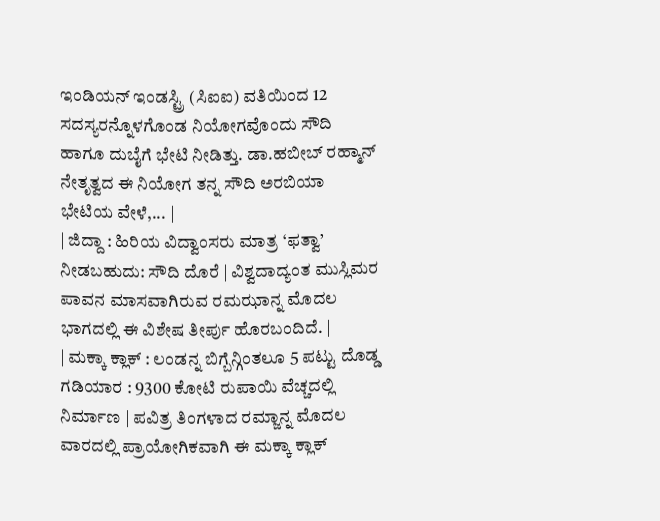ಇಂಡಿಯನ್ ಇಂಡಸ್ಟ್ರಿ (ಸಿಐಐ) ವತಿಯಿಂದ 12 ಸದಸ್ಯರನ್ನೊಳಗೊಂಡ ನಿಯೋಗವೊಂದು ಸೌದಿ ಹಾಗೂ ದುಬೈಗೆ ಭೇಟಿ ನೀಡಿತ್ತು. ಡಾ.ಹಬೀಬ್ ರಹ್ಮಾನ್ ನೇತೃತ್ವದ ಈ ನಿಯೋಗ ತನ್ನ ಸೌದಿ ಅರಬಿಯಾ ಭೇಟಿಯ ವೇಳೆ,... |
| ಜಿದ್ದಾ : ಹಿರಿಯ ವಿದ್ವಾಂಸರು ಮಾತ್ರ ‘ಫತ್ವಾ’ ನೀಡಬಹುದು: ಸೌದಿ ದೊರೆ | ವಿಶ್ವದಾದ್ಯಂತ ಮುಸ್ಲಿಮರ ಪಾವನ ಮಾಸವಾಗಿರುವ ರಮಝಾನ್ನ ಮೊದಲ ಭಾಗದಲ್ಲಿ ಈ ವಿಶೇಷ ತೀರ್ಪು ಹೊರಬಂದಿದೆ. |
| ಮಕ್ಕಾ ಕ್ಲಾಕ್ : ಲಂಡನ್ನ ಬಿಗ್ಬೆನ್ಗಿಂತಲೂ 5 ಪಟ್ಟು ದೊಡ್ಡ ಗಡಿಯಾರ : 9300 ಕೋಟಿ ರುಪಾಯಿ ವೆಚ್ಚದಲ್ಲಿ ನಿರ್ಮಾಣ | ಪವಿತ್ರ ತಿಂಗಳಾದ ರಮ್ಜಾನ್ನ ಮೊದಲ ವಾರದಲ್ಲಿ ಪ್ರಾಯೋಗಿಕವಾಗಿ ಈ ಮಕ್ಕಾ ಕ್ಲಾಕ್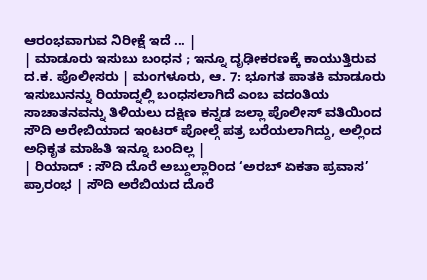ಆರಂಭವಾಗುವ ನಿರೀಕ್ಷೆ ಇದೆ ... |
| ಮಾಡೂರು ಇಸುಬು ಬಂಧನ ; ಇನ್ನೂ ದೃಢೀಕರಣಕ್ಕೆ ಕಾಯುತ್ತಿರುವ ದ.ಕ. ಪೊಲೀಸರು | ಮಂಗಳೂರು, ಆ. 7: ಭೂಗತ ಪಾತಕಿ ಮಾಡೂರು ಇಸುಬುನನ್ನು ರಿಯಾದ್ನಲ್ಲಿ ಬಂಧಸಲಾಗಿದೆ ಎಂಬ ವದಂತಿಯ ಸಾಚಾತನವನ್ನು ತಿಳಿಯಲು ದಕ್ಷಿಣ ಕನ್ನಡ ಜಲ್ಲಾ ಪೊಲೀಸ್ ವತಿಯಿಂದ ಸೌದಿ ಅರೇಬಿಯಾದ ಇಂಟರ್ ಪೋಲ್ಗೆ ಪತ್ರ ಬರೆಯಲಾಗಿದ್ದು, ಅಲ್ಲಿಂದ ಅಧಿಕೃತ ಮಾಹಿತಿ ಇನ್ನೂ ಬಂದಿಲ್ಲ |
| ರಿಯಾದ್ : ಸೌದಿ ದೊರೆ ಅಬ್ದುಲ್ಲಾರಿಂದ ‘ಅರಬ್ ಏಕತಾ ಪ್ರವಾಸ’ ಪ್ರಾರಂಭ | ಸೌದಿ ಅರೆಬಿಯದ ದೊರೆ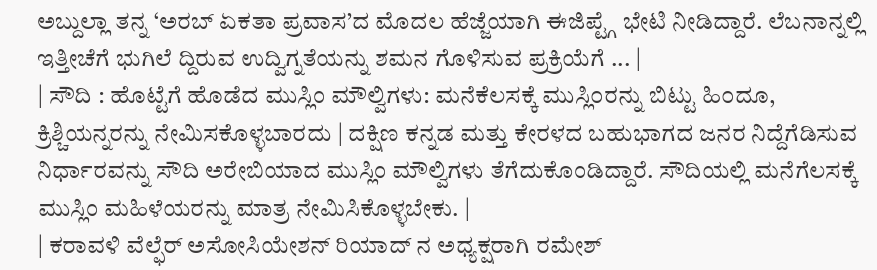ಅಬ್ದುಲ್ಲಾ ತನ್ನ ‘ಅರಬ್ ಏಕತಾ ಪ್ರವಾಸ’ದ ಮೊದಲ ಹೆಜ್ಜೆಯಾಗಿ ಈಜಿಪ್ಟ್ಗೆ ಭೇಟಿ ನೀಡಿದ್ದಾರೆ. ಲೆಬನಾನ್ನಲ್ಲಿ ಇತ್ತೀಚೆಗೆ ಭುಗಿಲೆ ದ್ದಿರುವ ಉದ್ವಿಗ್ನತೆಯನ್ನು ಶಮನ ಗೊಳಿಸುವ ಪ್ರಕ್ರಿಯೆಗೆ ... |
| ಸೌದಿ : ಹೊಟ್ಟೆಗೆ ಹೊಡೆದ ಮುಸ್ಲಿಂ ಮೌಲ್ವಿಗಳು: ಮನೆಕೆಲಸಕ್ಕೆ ಮುಸ್ಲಿ೦ರನ್ನು ಬಿಟ್ಟು ಹಿ೦ದೂ, ಕ್ರಿಶ್ಚಿಯನ್ನರನ್ನು ನೇಮಿಸಕೊಳ್ಳಬಾರದು | ದಕ್ಷಿಣ ಕನ್ನಡ ಮತ್ತು ಕೇರಳದ ಬಹುಭಾಗದ ಜನರ ನಿದ್ದೆಗೆಡಿಸುವ ನಿರ್ಧಾರವನ್ನು ಸೌದಿ ಅರೇಬಿಯಾದ ಮುಸ್ಲಿಂ ಮೌಲ್ವಿಗಳು ತೆಗೆದುಕೊಂಡಿದ್ದಾರೆ. ಸೌದಿಯಲ್ಲಿ ಮನೆಗೆಲಸಕ್ಕೆ ಮುಸ್ಲಿಂ ಮಹಿಳೆಯರನ್ನು ಮಾತ್ರ ನೇಮಿಸಿಕೊಳ್ಳಬೇಕು. |
| ಕರಾವಳಿ ವೆಲ್ಫೆರ್ ಅಸೋಸಿಯೇಶನ್ ರಿಯಾದ್ ನ ಅಧ್ಯಕ್ಷರಾಗಿ ರಮೇಶ್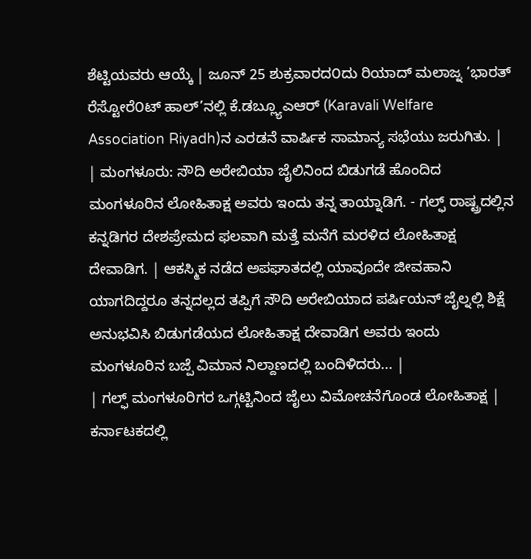ಶೆಟ್ಟಿಯವರು ಆಯ್ಕೆ | ಜೂನ್ 25 ಶುಕ್ರವಾರದ೦ದು ರಿಯಾದ್ ಮಲಾಜ್ನ ‘ಭಾರತ್ ರೆಸ್ಟೋರೆ೦ಟ್ ಹಾಲ್’ನಲ್ಲಿ ಕೆ.ಡಬ್ಲ್ಯೂಎಆರ್ (Karavali Welfare Association Riyadh)ನ ಎರಡನೆ ವಾರ್ಷಿಕ ಸಾಮಾನ್ಯ ಸಭೆಯು ಜರುಗಿತು. |
| ಮಂಗಳೂರು: ಸೌದಿ ಅರೇಬಿಯಾ ಜೈಲಿನಿಂದ ಬಿಡುಗಡೆ ಹೊಂದಿದ ಮಂಗಳೂರಿನ ಲೋಹಿತಾಕ್ಷ ಅವರು ಇಂದು ತನ್ನ ತಾಯ್ನಾಡಿಗೆ. - ಗಲ್ಫ್ ರಾಷ್ಟ್ರದಲ್ಲಿನ ಕನ್ನಡಿಗರ ದೇಶಪ್ರೇಮದ ಫಲವಾಗಿ ಮತ್ತೆ ಮನೆಗೆ ಮರಳಿದ ಲೋಹಿತಾಕ್ಷ ದೇವಾಡಿಗ. | ಆಕಸ್ಮಿಕ ನಡೆದ ಅಪಘಾತದಲ್ಲಿ ಯಾವೂದೇ ಜೀವಹಾನಿ ಯಾಗದಿದ್ದರೂ ತನ್ನದಲ್ಲದ ತಪ್ಪಿಗೆ ಸೌದಿ ಅರೇಬಿಯಾದ ಪರ್ಷಿಯನ್ ಜೈಲ್ನಲ್ಲಿ ಶಿಕ್ಷೆ ಅನುಭವಿಸಿ ಬಿಡುಗಡೆಯದ ಲೋಹಿತಾಕ್ಷ ದೇವಾಡಿಗ ಅವರು ಇಂದು ಮಂಗಳೂರಿನ ಬಜ್ಪೆ ವಿಮಾನ ನಿಲ್ದಾಣದಲ್ಲಿ ಬಂದಿಳಿದರು... |
| ಗಲ್ಫ್ ಮಂಗಳೂರಿಗರ ಒಗ್ಗಟ್ಟಿನಿಂದ ಜೈಲು ವಿಮೋಚನೆಗೊಂಡ ಲೋಹಿತಾಕ್ಷ | ಕರ್ನಾಟಕದಲ್ಲಿ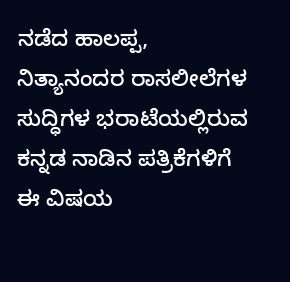ನಡೆದ ಹಾಲಪ್ಪ, ನಿತ್ಯಾನಂದರ ರಾಸಲೀಲೆಗಳ ಸುದ್ಧಿಗಳ ಭರಾಟೆಯಲ್ಲಿರುವ ಕನ್ನಡ ನಾಡಿನ ಪತ್ರಿಕೆಗಳಿಗೆ ಈ ವಿಷಯ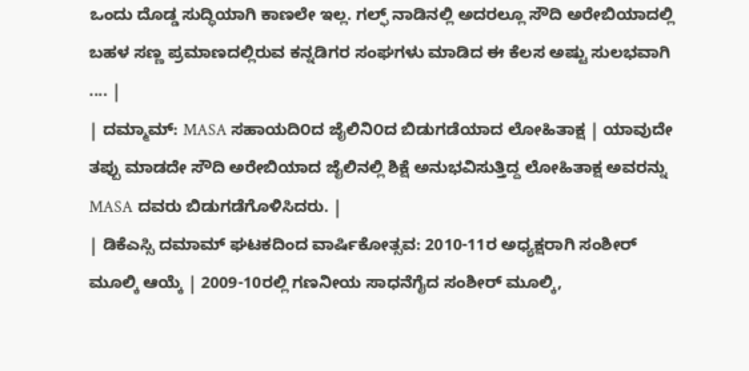ಒಂದು ದೊಡ್ಡ ಸುದ್ಧಿಯಾಗಿ ಕಾಣಲೇ ಇಲ್ಲ. ಗಲ್ಫ್ ನಾಡಿನಲ್ಲಿ ಅದರಲ್ಲೂ ಸೌದಿ ಅರೇಬಿಯಾದಲ್ಲಿ ಬಹಳ ಸಣ್ಣ ಪ್ರಮಾಣದಲ್ಲಿರುವ ಕನ್ನಡಿಗರ ಸಂಘಗಳು ಮಾಡಿದ ಈ ಕೆಲಸ ಅಷ್ಟು ಸುಲಭವಾಗಿ .... |
| ದಮ್ಮಾಮ್: MASA ಸಹಾಯದಿ೦ದ ಜೈಲಿನಿ೦ದ ಬಿಡುಗಡೆಯಾದ ಲೋಹಿತಾಕ್ಷ | ಯಾವುದೇ ತಪ್ಪು ಮಾಡದೇ ಸೌದಿ ಅರೇಬಿಯಾದ ಜೈಲಿನಲ್ಲಿ ಶಿಕ್ಷೆ ಅನುಭವಿಸುತ್ತಿದ್ದ ಲೋಹಿತಾಕ್ಷ ಅವರನ್ನು MASA ದವರು ಬಿಡುಗಡೆಗೊಳಿಸಿದರು. |
| ಡಿಕೆಎಸ್ಸಿ ದಮಾಮ್ ಘಟಕದಿಂದ ವಾರ್ಷಿಕೋತ್ಸವ: 2010-11ರ ಅಧ್ಯಕ್ಷರಾಗಿ ಸಂಶೀರ್ ಮೂಲ್ಕಿ ಆಯ್ಕೆ | 2009-10ರಲ್ಲಿ ಗಣನೀಯ ಸಾಧನೆಗೈದ ಸಂಶೀರ್ ಮೂಲ್ಕಿ,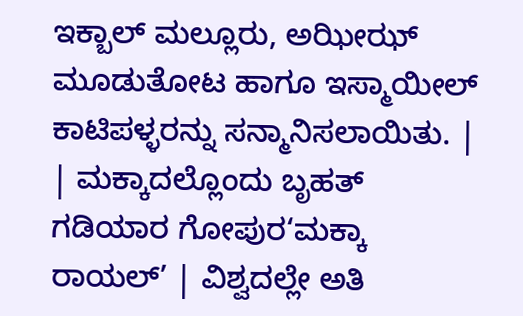ಇಕ್ಬಾಲ್ ಮಲ್ಲೂರು, ಅಝೀಝ್ ಮೂಡುತೋಟ ಹಾಗೂ ಇಸ್ಮಾಯೀಲ್ ಕಾಟಿಪಳ್ಳರನ್ನು ಸನ್ಮಾನಿಸಲಾಯಿತು. |
| ಮಕ್ಕಾದಲ್ಲೊಂದು ಬೃಹತ್ ಗಡಿಯಾರ ಗೋಪುರ‘ಮಕ್ಕಾ ರಾಯಲ್’ | ವಿಶ್ವದಲ್ಲೇ ಅತಿ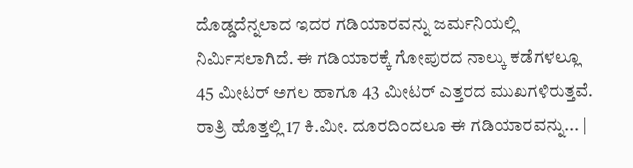ದೊಡ್ಡದೆನ್ನಲಾದ ಇದರ ಗಡಿಯಾರವನ್ನು ಜರ್ಮನಿಯಲ್ಲಿ ನಿರ್ಮಿಸಲಾಗಿದೆ. ಈ ಗಡಿಯಾರಕ್ಕೆ ಗೋಪುರದ ನಾಲ್ಕು ಕಡೆಗಳಲ್ಲೂ 45 ಮೀಟರ್ ಅಗಲ ಹಾಗೂ 43 ಮೀಟರ್ ಎತ್ತರದ ಮುಖಗಳಿರುತ್ತವೆ. ರಾತ್ರಿ ಹೊತ್ತಲ್ಲಿ 17 ಕಿ.ಮೀ. ದೂರದಿಂದಲೂ ಈ ಗಡಿಯಾರವನ್ನು... |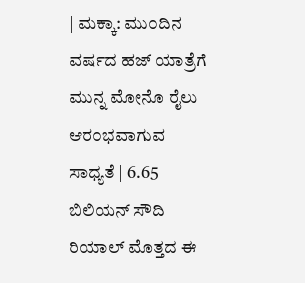| ಮಕ್ಕಾ: ಮು೦ದಿನ ವರ್ಷದ ಹಜ್ ಯಾತ್ರೆಗೆ ಮುನ್ನ ಮೋನೊ ರೈಲು ಆರ೦ಭವಾಗುವ ಸಾಧ್ಯತೆ | 6.65 ಬಿಲಿಯನ್ ಸೌದಿ ರಿಯಾಲ್ ಮೊತ್ತದ ಈ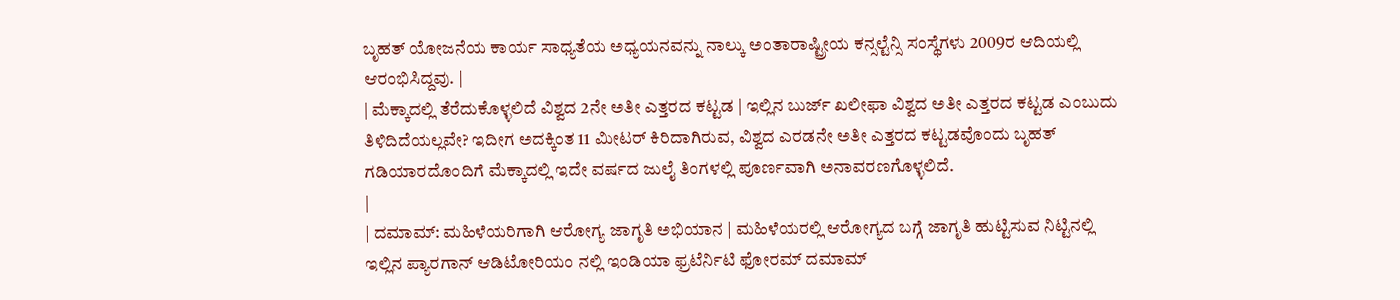ಬೃಹತ್ ಯೋಜನೆಯ ಕಾರ್ಯ ಸಾಧ್ಯತೆಯ ಅಧ್ಯಯನವನ್ನು ನಾಲ್ಕು ಅಂತಾರಾಷ್ಟ್ರೀಯ ಕನ್ಸಲ್ಟೆನ್ಸಿ ಸಂಸ್ಥೆಗಳು 2009ರ ಆದಿಯಲ್ಲಿ ಆರಂಭಿಸಿದ್ದವು. |
| ಮೆಕ್ಕಾದಲ್ಲಿ ತೆರೆದುಕೊಳ್ಳಲಿದೆ ವಿಶ್ವದ 2ನೇ ಅತೀ ಎತ್ತರದ ಕಟ್ಟಡ | ಇಲ್ಲಿನ ಬುರ್ಜ್ ಖಲೀಫಾ ವಿಶ್ವದ ಅತೀ ಎತ್ತರದ ಕಟ್ಟಡ ಎಂಬುದು ತಿಳಿದಿದೆಯಲ್ಲವೇ? ಇದೀಗ ಅದಕ್ಕಿಂತ 11 ಮೀಟರ್ ಕಿರಿದಾಗಿರುವ, ವಿಶ್ವದ ಎರಡನೇ ಅತೀ ಎತ್ತರದ ಕಟ್ಟಡವೊಂದು ಬೃಹತ್ ಗಡಿಯಾರದೊಂದಿಗೆ ಮೆಕ್ಕಾದಲ್ಲಿ ಇದೇ ವರ್ಷದ ಜುಲೈ ತಿಂಗಳಲ್ಲಿ ಪೂರ್ಣವಾಗಿ ಅನಾವರಣಗೊಳ್ಳಲಿದೆ.
|
| ದಮಾಮ್: ಮಹಿಳೆಯರಿಗಾಗಿ ಆರೋಗ್ಯ ಜಾಗೃತಿ ಅಭಿಯಾನ | ಮಹಿಳೆಯರಲ್ಲಿ ಆರೋಗ್ಯದ ಬಗ್ಗೆ ಜಾಗೃತಿ ಹುಟ್ಟಿಸುವ ನಿಟ್ಟಿನಲ್ಲಿ ಇಲ್ಲಿನ ಪ್ಯಾರಗಾನ್ ಆಡಿಟೋರಿಯಂ ನಲ್ಲಿ ಇಂಡಿಯಾ ಫ್ರಟೆರ್ನಿಟಿ ಫೋರಮ್ ದಮಾಮ್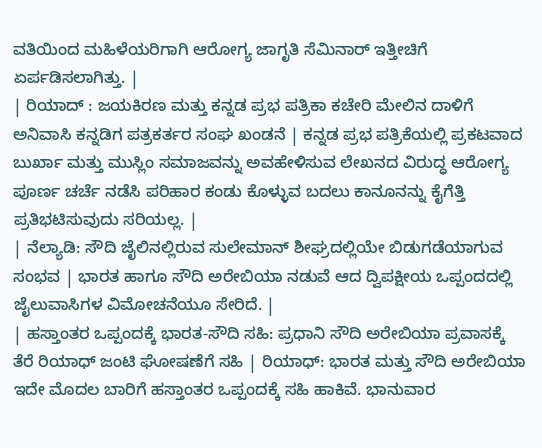ವತಿಯಿಂದ ಮಹಿಳೆಯರಿಗಾಗಿ ಆರೋಗ್ಯ ಜಾಗೃತಿ ಸೆಮಿನಾರ್ ಇತ್ತೀಚಿಗೆ ಏರ್ಪಡಿಸಲಾಗಿತ್ತು. |
| ರಿಯಾದ್ : ಜಯಕಿರಣ ಮತ್ತು ಕನ್ನಡ ಪ್ರಭ ಪತ್ರಿಕಾ ಕಚೇರಿ ಮೇಲಿನ ದಾಳಿಗೆ ಅನಿವಾಸಿ ಕನ್ನಡಿಗ ಪತ್ರಕರ್ತರ ಸಂಘ ಖಂಡನೆ | ಕನ್ನಡ ಪ್ರಭ ಪತ್ರಿಕೆಯಲ್ಲಿ ಪ್ರಕಟವಾದ ಬುರ್ಖಾ ಮತ್ತು ಮುಸ್ಲಿಂ ಸಮಾಜವನ್ನು ಅವಹೇಳಿಸುವ ಲೇಖನದ ವಿರುದ್ಧ ಆರೋಗ್ಯ ಪೂರ್ಣ ಚರ್ಚೆ ನಡೆಸಿ ಪರಿಹಾರ ಕಂಡು ಕೊಳ್ಳುವ ಬದಲು ಕಾನೂನನ್ನು ಕೈಗೆತ್ತಿ ಪ್ರತಿಭಟಿಸುವುದು ಸರಿಯಲ್ಲ. |
| ನೆಲ್ಯಾಡಿ: ಸೌದಿ ಜೈಲಿನಲ್ಲಿರುವ ಸುಲೇಮಾನ್ ಶೀಘ್ರದಲ್ಲಿಯೇ ಬಿಡುಗಡೆಯಾಗುವ ಸಂಭವ | ಭಾರತ ಹಾಗೂ ಸೌದಿ ಅರೇಬಿಯಾ ನಡುವೆ ಆದ ದ್ವಿಪಕ್ಷೀಯ ಒಪ್ಪಂದದಲ್ಲಿ ಜೈಲುವಾಸಿಗಳ ವಿಮೋಚನೆಯೂ ಸೇರಿದೆ. |
| ಹಸ್ತಾಂತರ ಒಪ್ಪಂದಕ್ಕೆ ಭಾರತ-ಸೌದಿ ಸಹಿ: ಪ್ರಧಾನಿ ಸೌದಿ ಅರೇಬಿಯಾ ಪ್ರವಾಸಕ್ಕೆ ತೆರೆ ರಿಯಾಧ್ ಜಂಟಿ ಘೋಷಣೆಗೆ ಸಹಿ | ರಿಯಾಧ್: ಭಾರತ ಮತ್ತು ಸೌದಿ ಅರೇಬಿಯಾ ಇದೇ ಮೊದಲ ಬಾರಿಗೆ ಹಸ್ತಾಂತರ ಒಪ್ಪಂದಕ್ಕೆ ಸಹಿ ಹಾಕಿವೆ. ಭಾನುವಾರ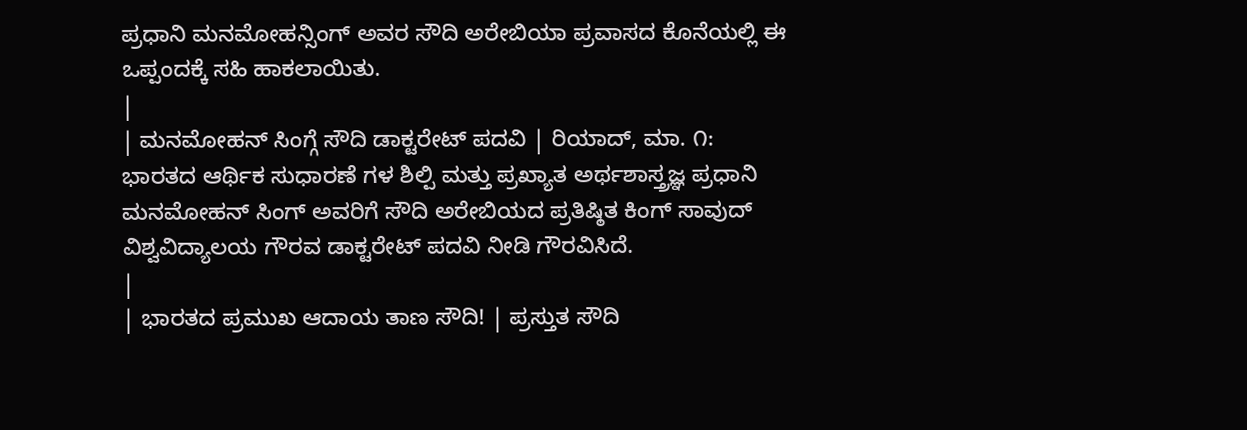ಪ್ರಧಾನಿ ಮನಮೋಹನ್ಸಿಂಗ್ ಅವರ ಸೌದಿ ಅರೇಬಿಯಾ ಪ್ರವಾಸದ ಕೊನೆಯಲ್ಲಿ ಈ ಒಪ್ಪಂದಕ್ಕೆ ಸಹಿ ಹಾಕಲಾಯಿತು.
|
| ಮನಮೋಹನ್ ಸಿಂಗ್ಗೆ ಸೌದಿ ಡಾಕ್ಟರೇಟ್ ಪದವಿ | ರಿಯಾದ್, ಮಾ. ೧: ಭಾರತದ ಆರ್ಥಿಕ ಸುಧಾರಣೆ ಗಳ ಶಿಲ್ಪಿ ಮತ್ತು ಪ್ರಖ್ಯಾತ ಅರ್ಥಶಾಸ್ತ್ರಜ್ಞ ಪ್ರಧಾನಿ ಮನಮೋಹನ್ ಸಿಂಗ್ ಅವರಿಗೆ ಸೌದಿ ಅರೇಬಿಯದ ಪ್ರತಿಷ್ಠಿತ ಕಿಂಗ್ ಸಾವುದ್ ವಿಶ್ವವಿದ್ಯಾಲಯ ಗೌರವ ಡಾಕ್ಟರೇಟ್ ಪದವಿ ನೀಡಿ ಗೌರವಿಸಿದೆ.
|
| ಭಾರತದ ಪ್ರಮುಖ ಆದಾಯ ತಾಣ ಸೌದಿ! | ಪ್ರಸ್ತುತ ಸೌದಿ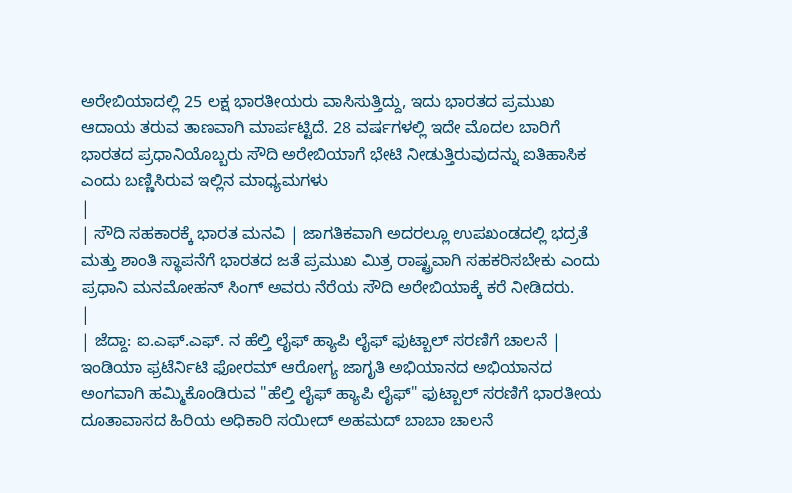ಅರೇಬಿಯಾದಲ್ಲಿ 25 ಲಕ್ಷ ಭಾರತೀಯರು ವಾಸಿಸುತ್ತಿದ್ದು, ಇದು ಭಾರತದ ಪ್ರಮುಖ ಆದಾಯ ತರುವ ತಾಣವಾಗಿ ಮಾರ್ಪಟ್ಟಿದೆ. 28 ವರ್ಷಗಳಲ್ಲಿ ಇದೇ ಮೊದಲ ಬಾರಿಗೆ ಭಾರತದ ಪ್ರಧಾನಿಯೊಬ್ಬರು ಸೌದಿ ಅರೇಬಿಯಾಗೆ ಭೇಟಿ ನೀಡುತ್ತಿರುವುದನ್ನು ಐತಿಹಾಸಿಕ ಎಂದು ಬಣ್ಣಿಸಿರುವ ಇಲ್ಲಿನ ಮಾಧ್ಯಮಗಳು
|
| ಸೌದಿ ಸಹಕಾರಕ್ಕೆ ಭಾರತ ಮನವಿ | ಜಾಗತಿಕವಾಗಿ ಅದರಲ್ಲೂ ಉಪಖಂಡದಲ್ಲಿ ಭದ್ರತೆ ಮತ್ತು ಶಾಂತಿ ಸ್ಥಾಪನೆಗೆ ಭಾರತದ ಜತೆ ಪ್ರಮುಖ ಮಿತ್ರ ರಾಷ್ಟ್ರವಾಗಿ ಸಹಕರಿಸಬೇಕು ಎಂದು ಪ್ರಧಾನಿ ಮನಮೋಹನ್ ಸಿಂಗ್ ಅವರು ನೆರೆಯ ಸೌದಿ ಅರೇಬಿಯಾಕ್ಕೆ ಕರೆ ನೀಡಿದರು.
|
| ಜೆದ್ದಾ: ಐ.ಎಫ್.ಎಫ್. ನ ಹೆಲ್ತಿ ಲೈಫ್ ಹ್ಯಾಪಿ ಲೈಫ್ ಫುಟ್ಬಾಲ್ ಸರಣಿಗೆ ಚಾಲನೆ | ಇಂಡಿಯಾ ಫ್ರಟೆರ್ನಿಟಿ ಫೋರಮ್ ಆರೋಗ್ಯ ಜಾಗೃತಿ ಅಭಿಯಾನದ ಅಭಿಯಾನದ ಅಂಗವಾಗಿ ಹಮ್ಮಿಕೊಂಡಿರುವ "ಹೆಲ್ತಿ ಲೈಫ್ ಹ್ಯಾಪಿ ಲೈಫ್" ಫುಟ್ಬಾಲ್ ಸರಣಿಗೆ ಭಾರತೀಯ ದೂತಾವಾಸದ ಹಿರಿಯ ಅಧಿಕಾರಿ ಸಯೀದ್ ಅಹಮದ್ ಬಾಬಾ ಚಾಲನೆ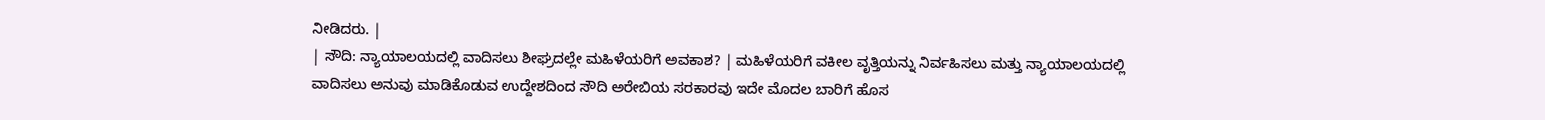ನೀಡಿದರು. |
| ಸೌದಿ: ನ್ಯಾಯಾಲಯದಲ್ಲಿ ವಾದಿಸಲು ಶೀಘ್ರದಲ್ಲೇ ಮಹಿಳೆಯರಿಗೆ ಅವಕಾಶ? | ಮಹಿಳೆಯರಿಗೆ ವಕೀಲ ವೃತ್ತಿಯನ್ನು ನಿರ್ವಹಿಸಲು ಮತ್ತು ನ್ಯಾಯಾಲಯದಲ್ಲಿ ವಾದಿಸಲು ಅನುವು ಮಾಡಿಕೊಡುವ ಉದ್ದೇಶದಿಂದ ಸೌದಿ ಅರೇಬಿಯ ಸರಕಾರವು ಇದೇ ಮೊದಲ ಬಾರಿಗೆ ಹೊಸ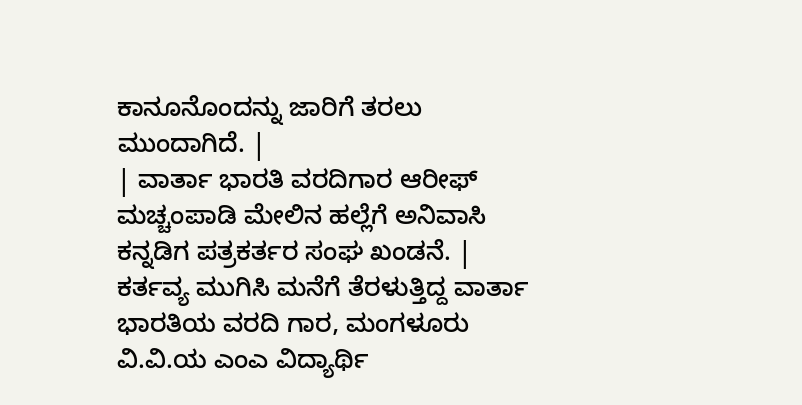ಕಾನೂನೊಂದನ್ನು ಜಾರಿಗೆ ತರಲು ಮುಂದಾಗಿದೆ. |
| ವಾರ್ತಾ ಭಾರತಿ ವರದಿಗಾರ ಆರೀಫ್ ಮಚ್ಚಂಪಾಡಿ ಮೇಲಿನ ಹಲ್ಲೆಗೆ ಅನಿವಾಸಿ ಕನ್ನಡಿಗ ಪತ್ರಕರ್ತರ ಸಂಘ ಖಂಡನೆ. | ಕರ್ತವ್ಯ ಮುಗಿಸಿ ಮನೆಗೆ ತೆರಳುತ್ತಿದ್ದ ವಾರ್ತಾ ಭಾರತಿಯ ವರದಿ ಗಾರ, ಮಂಗಳೂರು ವಿ.ವಿ.ಯ ಎಂಎ ವಿದ್ಯಾರ್ಥಿ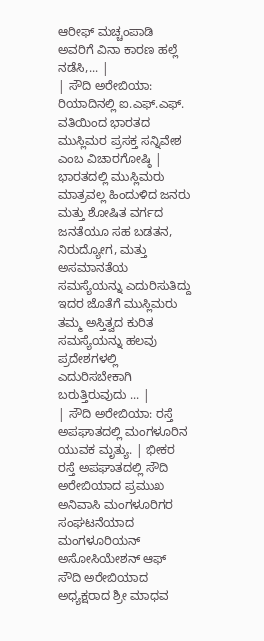ಆರೀಫ್ ಮಚ್ಚಂಪಾಡಿ ಅವರಿಗೆ ವಿನಾ ಕಾರಣ ಹಲ್ಲೆ ನಡೆಸಿ,... |
| ಸೌದಿ ಅರೇಬಿಯಾ: ರಿಯಾದಿನಲ್ಲಿ ಐ.ಎಫ್.ಎಫ್. ವತಿಯಿಂದ ಭಾರತದ ಮುಸ್ಲಿಮರ ಪ್ರಸಕ್ತ ಸನ್ನಿವೇಶ ಎಂಬ ವಿಚಾರಗೋಷ್ಠಿ | ಭಾರತದಲ್ಲಿ ಮುಸ್ಲಿಮರು ಮಾತ್ರವಲ್ಲ ಹಿಂದುಳಿದ ಜನರು ಮತ್ತು ಶೋಷಿತ ವರ್ಗದ ಜನತೆಯೂ ಸಹ ಬಡತನ, ನಿರುದ್ಯೋಗ, ಮತ್ತು ಅಸಮಾನತೆಯ ಸಮಸ್ಯೆಯನ್ನು ಎದುರಿಸುತಿದ್ದು ಇದರ ಜೊತೆಗೆ ಮುಸ್ಲಿಮರು ತಮ್ಮ ಅಸ್ತಿತ್ವದ ಕುರಿತ ಸಮಸ್ಯೆಯನ್ನು ಹಲವು ಪ್ರದೇಶಗಳಲ್ಲಿ ಎದುರಿಸಬೇಕಾಗಿ ಬರುತ್ತಿರುವುದು ... |
| ಸೌದಿ ಅರೇಬಿಯಾ: ರಸ್ತೆ ಅಪಘಾತದಲ್ಲಿ ಮಂಗಳೂರಿನ ಯುವಕ ಮೃತ್ಯು. | ಭೀಕರ ರಸ್ತೆ ಅಪಘಾತದಲ್ಲಿ ಸೌದಿ ಅರೇಬಿಯಾದ ಪ್ರಮುಖ ಅನಿವಾಸಿ ಮಂಗಳೂರಿಗರ ಸಂಘಟನೆಯಾದ ಮಂಗಳೂರಿಯನ್ ಅಸೋಸಿಯೇಶನ್ ಆಫ್ ಸೌದಿ ಅರೇಬಿಯಾದ ಅಧ್ಯಕ್ಷರಾದ ಶ್ರೀ ಮಾಧವ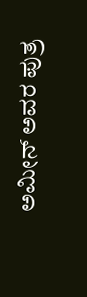ಅಮೀನ್ ಅವರ ಪುತ್ರ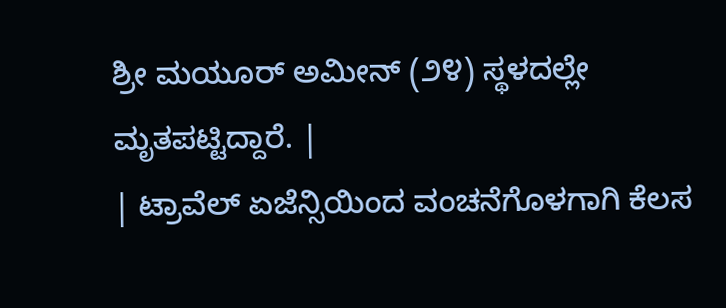ಶ್ರೀ ಮಯೂರ್ ಅಮೀನ್ (೨೪) ಸ್ಥಳದಲ್ಲೇ ಮೃತಪಟ್ಟಿದ್ದಾರೆ. |
| ಟ್ರಾವೆಲ್ ಏಜೆನ್ಸಿಯಿಂದ ವಂಚನೆಗೊಳಗಾಗಿ ಕೆಲಸ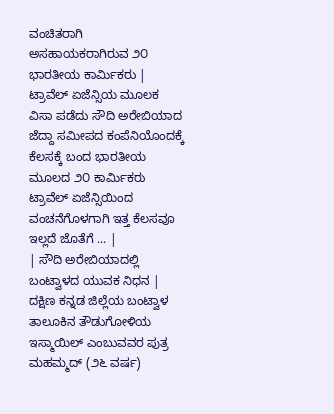ವಂಚಿತರಾಗಿ ಅಸಹಾಯಕರಾಗಿರುವ ೨೦ ಭಾರತೀಯ ಕಾರ್ಮಿಕರು | ಟ್ರಾವೆಲ್ ಏಜೆನ್ಸಿಯ ಮೂಲಕ ವಿಸಾ ಪಡೆದು ಸೌದಿ ಅರೇಬಿಯಾದ ಜೆದ್ದಾ ಸಮೀಪದ ಕಂಪೆನಿಯೊಂದಕ್ಕೆ ಕೆಲಸಕ್ಕೆ ಬಂದ ಭಾರತೀಯ ಮೂಲದ ೨೦ ಕಾರ್ಮಿಕರು ಟ್ರಾವೆಲ್ ಏಜೆನ್ಸಿಯಿಂದ ವಂಚನೆಗೊಳಗಾಗಿ ಇತ್ತ ಕೆಲಸವೂ ಇಲ್ಲದೆ ಜೊತೆಗೆ ... |
| ಸೌದಿ ಅರೇಬಿಯಾದಲ್ಲಿ ಬಂಟ್ವಾಳದ ಯುವಕ ನಿಧನ | ದಕ್ಷಿಣ ಕನ್ನಡ ಜಿಲ್ಲೆಯ ಬಂಟ್ವಾಳ ತಾಲೂಕಿನ ತೌಡುಗೋಳಿಯ ಇಸ್ಮಾಯಿಲ್ ಎಂಬುವವರ ಪುತ್ರ ಮಹಮ್ಮದ್ (೨೬ ವರ್ಷ)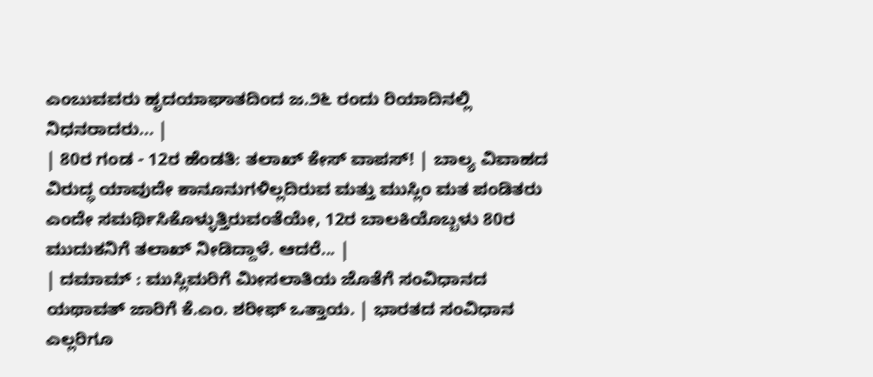ಎಂಬುವವರು ಹೃದಯಾಘಾತದಿಂದ ಜ.೨೬ ರಂದು ರಿಯಾದಿನಲ್ಲಿ ನಿಧನರಾದರು... |
| 80ರ ಗಂಡ - 12ರ ಹೆಂಡತಿ: ತಲಾಖ್ ಕೇಸ್ ವಾಪಸ್! | ಬಾಲ್ಯ ವಿವಾಹದ ವಿರುದ್ಧ ಯಾವುದೇ ಕಾನೂನುಗಳಿಲ್ಲದಿರುವ ಮತ್ತು ಮುಸ್ಲಿಂ ಮತ ಪಂಡಿತರು ಎಂದೇ ಸಮರ್ಥಿಸಿಕೊಳ್ಳುತ್ತಿರುವಂತೆಯೇ, 12ರ ಬಾಲಕಿಯೊಬ್ಬಳು 80ರ ಮುದುಕನಿಗೆ ತಲಾಖ್ ನೀಡಿದ್ದಾಳೆ. ಆದರೆ... |
| ದಮಾಮ್ : ಮುಸ್ಲಿಮರಿಗೆ ಮೀಸಲಾತಿಯ ಜೊತೆಗೆ ಸಂವಿಧಾನದ ಯಥಾವತ್ ಜಾರಿಗೆ ಕೆ.ಎಂ. ಶರೀಫ್ ಒತ್ತಾಯ. | ಭಾರತದ ಸಂವಿಧಾನ ಎಲ್ಲರಿಗೂ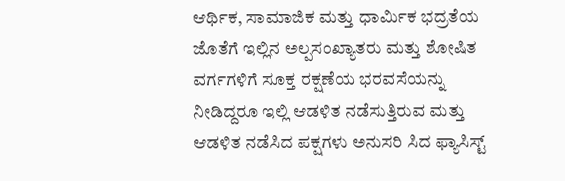ಆರ್ಥಿಕ, ಸಾಮಾಜಿಕ ಮತ್ತು ಧಾರ್ಮಿಕ ಭದ್ರತೆಯ ಜೊತೆಗೆ ಇಲ್ಲಿನ ಅಲ್ಪಸಂಖ್ಯಾತರು ಮತ್ತು ಶೋಷಿತ ವರ್ಗಗಳಿಗೆ ಸೂಕ್ತ ರಕ್ಷಣೆಯ ಭರವಸೆಯನ್ನು ನೀಡಿದ್ದರೂ ಇಲ್ಲಿ ಆಡಳಿತ ನಡೆಸುತ್ತಿರುವ ಮತ್ತು ಆಡಳಿತ ನಡೆಸಿದ ಪಕ್ಷಗಳು ಅನುಸರಿ ಸಿದ ಫ್ಯಾಸಿಸ್ಟ್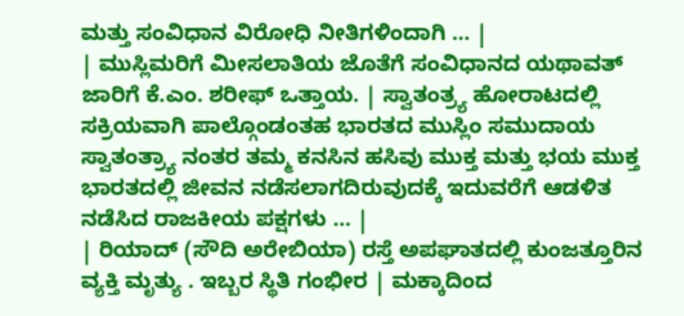ಮತ್ತು ಸಂವಿಧಾನ ವಿರೋಧಿ ನೀತಿಗಳಿಂದಾಗಿ ... |
| ಮುಸ್ಲಿಮರಿಗೆ ಮೀಸಲಾತಿಯ ಜೊತೆಗೆ ಸಂವಿಧಾನದ ಯಥಾವತ್ ಜಾರಿಗೆ ಕೆ.ಎಂ. ಶರೀಫ್ ಒತ್ತಾಯ. | ಸ್ವಾತಂತ್ರ್ಯ ಹೋರಾಟದಲ್ಲಿ ಸಕ್ರಿಯವಾಗಿ ಪಾಲ್ಗೊಂಡಂತಹ ಭಾರತದ ಮುಸ್ಲಿಂ ಸಮುದಾಯ ಸ್ವಾತಂತ್ರ್ಯಾ ನಂತರ ತಮ್ಮ ಕನಸಿನ ಹಸಿವು ಮುಕ್ತ ಮತ್ತು ಭಯ ಮುಕ್ತ ಭಾರತದಲ್ಲಿ ಜೀವನ ನಡೆಸಲಾಗದಿರುವುದಕ್ಕೆ ಇದುವರೆಗೆ ಆಡಳಿತ ನಡೆಸಿದ ರಾಜಕೀಯ ಪಕ್ಷಗಳು ... |
| ರಿಯಾದ್ (ಸೌದಿ ಅರೇಬಿಯಾ) ರಸ್ತೆ ಅಪಘಾತದಲ್ಲಿ ಕುಂಜತ್ತೂರಿನ ವ್ಯಕ್ತಿ ಮೃತ್ಯು . ಇಬ್ಬರ ಸ್ಥಿತಿ ಗಂಭೀರ | ಮಕ್ಕಾದಿಂದ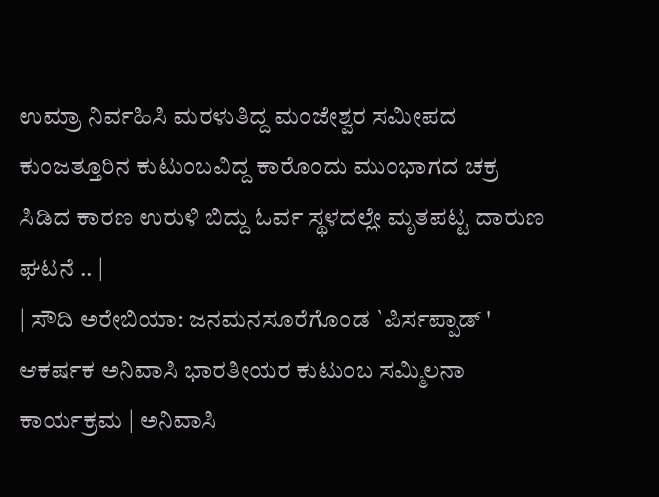ಉಮ್ರಾ ನಿರ್ವಹಿಸಿ ಮರಳುತಿದ್ದ ಮಂಜೇಶ್ವರ ಸಮೀಪದ ಕುಂಜತ್ತೂರಿನ ಕುಟುಂಬವಿದ್ದ ಕಾರೊಂದು ಮುಂಭಾಗದ ಚಕ್ರ ಸಿಡಿದ ಕಾರಣ ಉರುಳಿ ಬಿದ್ದು ಓರ್ವ ಸ್ಥಳದಲ್ಲೇ ಮೃತಪಟ್ಟ ದಾರುಣ ಘಟನೆ .. |
| ಸೌದಿ ಅರೇಬಿಯಾ: ಜನಮನಸೂರೆಗೊಂಡ `ಪಿರ್ಸಪ್ಪಾಡ್ ' ಆಕರ್ಷಕ ಅನಿವಾಸಿ ಭಾರತೀಯರ ಕುಟುಂಬ ಸಮ್ಮಿಲನಾ ಕಾರ್ಯಕ್ರಮ | ಅನಿವಾಸಿ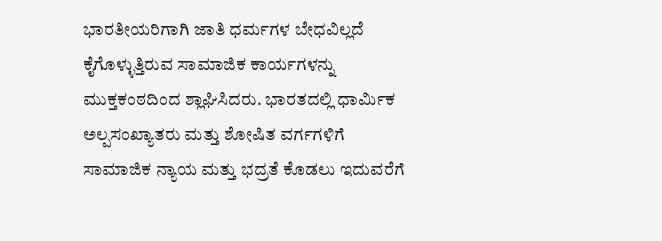ಭಾರತೀಯರಿಗಾಗಿ ಜಾತಿ ಧರ್ಮಗಳ ಬೇಧವಿಲ್ಲದೆ ಕೈಗೊಳ್ಳುತ್ತಿರುವ ಸಾಮಾಜಿಕ ಕಾರ್ಯಗಳನ್ನು ಮುಕ್ತಕಂಠದಿಂದ ಶ್ಲಾಘಿಸಿದರು. ಭಾರತದಲ್ಲಿ ಧಾರ್ಮಿಕ ಅಲ್ಪಸಂಖ್ಯಾತರು ಮತ್ತು ಶೋಷಿತ ವರ್ಗಗಳಿಗೆ ಸಾಮಾಜಿಕ ನ್ಯಾಯ ಮತ್ತು ಭದ್ರತೆ ಕೊಡಲು ಇದುವರೆಗೆ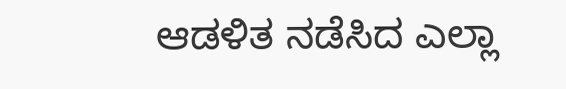ಆಡಳಿತ ನಡೆಸಿದ ಎಲ್ಲಾ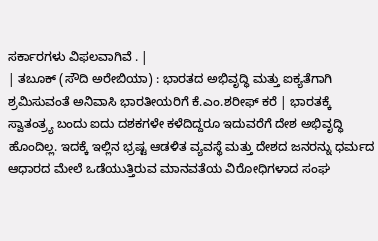ಸರ್ಕಾರಗಳು ವಿಫಲವಾಗಿವೆ . |
| ತಬೂಕ್ (ಸೌದಿ ಅರೇಬಿಯಾ) : ಭಾರತದ ಅಭಿವೃದ್ಧಿ ಮತ್ತು ಐಕ್ಯತೆಗಾಗಿ ಶ್ರಮಿಸುವಂತೆ ಅನಿವಾಸಿ ಭಾರತೀಯರಿಗೆ ಕೆ.ಎಂ.ಶರೀಫ್ ಕರೆ | ಭಾರತಕ್ಕೆ ಸ್ವಾತಂತ್ರ್ಯ ಬಂದು ಐದು ದಶಕಗಳೇ ಕಳೆದಿದ್ದರೂ ಇದುವರೆಗೆ ದೇಶ ಅಭಿವೃದ್ಧಿ ಹೊಂದಿಲ್ಲ. ಇದಕ್ಕೆ ಇಲ್ಲಿನ ಭ್ರಷ್ಟ ಆಡಳಿತ ವ್ಯವಸ್ಥೆ ಮತ್ತು ದೇಶದ ಜನರನ್ನು ಧರ್ಮದ ಆಧಾರದ ಮೇಲೆ ಒಡೆಯುತ್ತಿರುವ ಮಾನವತೆಯ ವಿರೋಧಿಗಳಾದ ಸಂಘ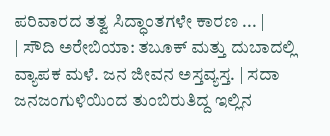ಪರಿವಾರದ ತತ್ವ ಸಿದ್ಧಾಂತಗಳೇ ಕಾರಣ ... |
| ಸೌದಿ ಅರೇಬಿಯಾ: ತಬೂಕ್ ಮತ್ತು ದುಬಾದಲ್ಲಿ ವ್ಯಾಪಕ ಮಳೆ. ಜನ ಜೀವನ ಅಸ್ತವ್ಯಸ್ತ. | ಸದಾ ಜನಜಂಗುಳಿಯಿಂದ ತುಂಬಿರುತಿದ್ದ ಇಲ್ಲಿನ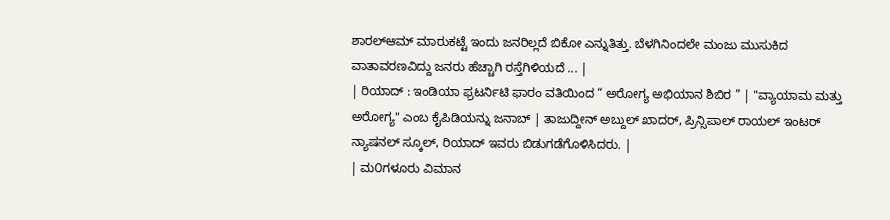ಶಾರಲ್ಆಮ್ ಮಾರುಕಟ್ಟೆ ಇಂದು ಜನರಿಲ್ಲದೆ ಬಿಕೋ ಎನ್ನುತಿತ್ತು. ಬೆಳಗಿನಿಂದಲೇ ಮಂಜು ಮುಸುಕಿದ ವಾತಾವರಣವಿದ್ದು ಜನರು ಹೆಚ್ಚಾಗಿ ರಸ್ತೆಗಿಳಿಯದೆ ... |
| ರಿಯಾದ್ : ಇಂಡಿಯಾ ಫ್ರಟರ್ನಿಟಿ ಫಾರಂ ವತಿಯಿಂದ “ ಅರೋಗ್ಯ ಅಭಿಯಾನ ಶಿಬಿರ ” | "ವ್ಯಾಯಾಮ ಮತ್ತು ಅರೋಗ್ಯ" ಎಂಬ ಕೈಪಿಡಿಯನ್ನು ಜನಾಬ್ | ತಾಜುದ್ದೀನ್ ಅಬ್ದುಲ್ ಖಾದರ್, ಪ್ರಿನ್ಸಿಪಾಲ್ ರಾಯಲ್ ಇಂಟರ್ ನ್ಯಾಷನಲ್ ಸ್ಕೂಲ್, ರಿಯಾದ್ ಇವರು ಬಿಡುಗಡೆಗೊಳಿಸಿದರು. |
| ಮ೦ಗಳೂರು ವಿಮಾನ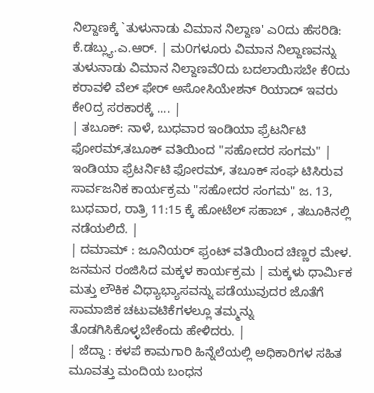ನಿಲ್ದಾಣಕ್ಕೆ `ತುಳುನಾಡು ವಿಮಾನ ನಿಲ್ದಾಣ' ಎ೦ದು ಹೆಸರಿಡಿ: ಕೆ.ಡಬ್ಲ್ಯು.ಎ.ಆರ್. | ಮ೦ಗಳೂರು ವಿಮಾನ ನಿಲ್ದಾಣವನ್ನು ತುಳುನಾಡು ವಿಮಾನ ನಿಲ್ದಾಣವೆ೦ದು ಬದಲಾಯಿಸಬೇ ಕೆ೦ದು ಕರಾವಳಿ ವೆಲ್ ಫೇರ್ ಅಸೋಸಿಯೇಶನ್ ರಿಯಾದ್ ಇವರು ಕೇ೦ದ್ರ ಸರಕಾರಕ್ಕೆ .... |
| ತಬೂಕ್: ನಾಳೆ, ಬುಧವಾರ ಇಂಡಿಯಾ ಫ್ರೆಟರ್ನಿಟಿ ಫೋರಮ್,ತಬೂಕ್ ವತಿಯಿಂದ "ಸಹೋದರ ಸಂಗಮ" | ಇಂಡಿಯಾ ಫ್ರೆಟರ್ನಿಟಿ ಫೋರಮ್, ತಬೂಕ್ ಸಂಘ ಟಿಸಿರುವ ಸಾರ್ವಜನಿಕ ಕಾರ್ಯಕ್ರಮ "ಸಹೋದರ ಸಂಗಮ" ಜ. 13, ಬುಧವಾರ, ರಾತ್ರಿ 11:15 ಕ್ಕೆ ಹೋಟೆಲ್ ಸಹಾಬ್ , ತಬೂಕಿನಲ್ಲಿ ನಡೆಯಲಿದೆ. |
| ದಮಾಮ್ : ಜೂನಿಯರ್ ಫ್ರಂಟ್ ವತಿಯಿಂದ ಚಿಣ್ಣರ ಮೇಳ. ಜನಮನ ರಂಜಿಸಿದ ಮಕ್ಕಳ ಕಾರ್ಯಕ್ರಮ | ಮಕ್ಕಳು ಧಾರ್ಮಿಕ ಮತ್ತು ಲೌಕಿಕ ವಿಧ್ಯಾಭ್ಯಾಸವನ್ನು ಪಡೆಯುವುದರ ಜೊತೆಗೆ ಸಾಮಾಜಿಕ ಚಟುವಟಿಕೆಗಳಲ್ಲೂ ತಮ್ಮನ್ನು ತೊಡಗಿಸಿಕೊಳ್ಳಬೇಕೆಂದು ಹೇಳಿದರು. |
| ಜೆದ್ದಾ : ಕಳಪೆ ಕಾಮಗಾರಿ ಹಿನ್ನೆಲೆಯಲ್ಲಿ ಅಧಿಕಾರಿಗಳ ಸಹಿತ ಮೂವತ್ತು ಮಂದಿಯ ಬಂಧನ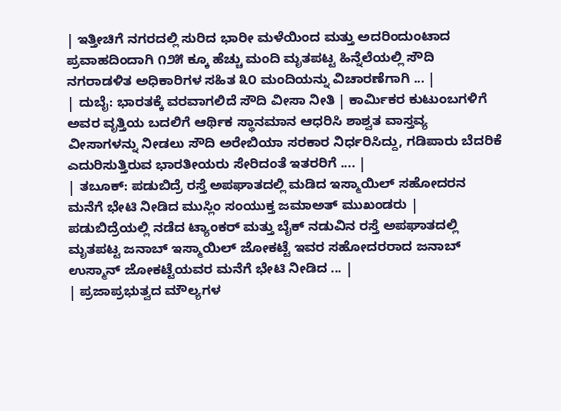| ಇತ್ತೀಚಿಗೆ ನಗರದಲ್ಲಿ ಸುರಿದ ಭಾರೀ ಮಳೆಯಿಂದ ಮತ್ತು ಅದರಿಂದುಂಟಾದ ಪ್ರವಾಹದಿಂದಾಗಿ ೧೨೫ ಕ್ಕೂ ಹೆಚ್ಚು ಮಂದಿ ಮೃತಪಟ್ಟ ಹಿನ್ನೆಲೆಯಲ್ಲಿ ಸೌದಿ ನಗರಾಡಳಿತ ಅಧಿಕಾರಿಗಳ ಸಹಿತ ೩೦ ಮಂದಿಯನ್ನು ವಿಚಾರಣೆಗಾಗಿ ... |
| ದುಬೈ: ಭಾರತಕ್ಕೆ ವರವಾಗಲಿದೆ ಸೌದಿ ವೀಸಾ ನೀತಿ | ಕಾರ್ಮಿಕರ ಕುಟುಂಬಗಳಿಗೆ ಅವರ ವೃತ್ತಿಯ ಬದಲಿಗೆ ಆರ್ಥಿಕ ಸ್ಥಾನಮಾನ ಆಧರಿಸಿ ಶಾಶ್ವತ ವಾಸ್ತವ್ಯ ವೀಸಾಗಳನ್ನು ನೀಡಲು ಸೌದಿ ಅರೇಬಿಯಾ ಸರಕಾರ ನಿರ್ಧರಿಸಿದ್ದು, ಗಡಿಪಾರು ಬೆದರಿಕೆ ಎದುರಿಸುತ್ತಿರುವ ಭಾರತೀಯರು ಸೇರಿದಂತೆ ಇತರರಿಗೆ .... |
| ತಬೂಕ್: ಪಡುಬಿದ್ರೆ ರಸ್ತೆ ಅಪಘಾತದಲ್ಲಿ ಮಡಿದ ಇಸ್ಮಾಯಿಲ್ ಸಹೋದರನ ಮನೆಗೆ ಭೇಟಿ ನೀಡಿದ ಮುಸ್ಲಿಂ ಸಂಯುಕ್ತ ಜಮಾಅತ್ ಮುಖಂಡರು | ಪಡುಬಿದ್ರೆಯಲ್ಲಿ ನಡೆದ ಟ್ಯಾಂಕರ್ ಮತ್ತು ಬೈಕ್ ನಡುವಿನ ರಸ್ತೆ ಅಪಘಾತದಲ್ಲಿ ಮೃತಪಟ್ಟ ಜನಾಬ್ ಇಸ್ಮಾಯಿಲ್ ಜೋಕಟ್ಟೆ ಇವರ ಸಹೋದರರಾದ ಜನಾಬ್ ಉಸ್ಮಾನ್ ಜೋಕಟ್ಟೆಯವರ ಮನೆಗೆ ಭೇಟಿ ನೀಡಿದ ... |
| ಪ್ರಜಾಪ್ರಭುತ್ವದ ಮೌಲ್ಯಗಳ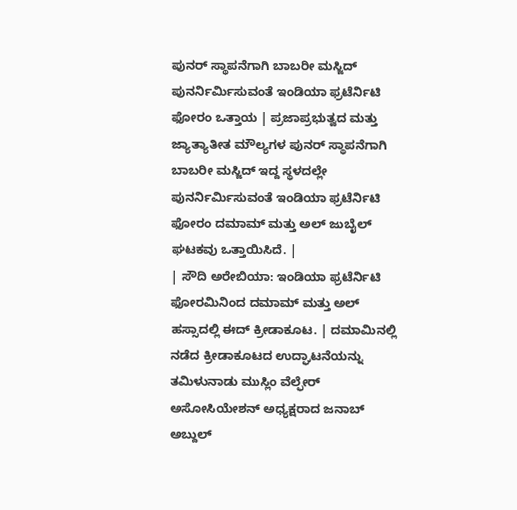ಪುನರ್ ಸ್ಥಾಪನೆಗಾಗಿ ಬಾಬರೀ ಮಸ್ಜಿದ್ ಪುನರ್ನಿರ್ಮಿಸುವಂತೆ ಇಂಡಿಯಾ ಫ್ರಟೆರ್ನಿಟಿ ಫೋರಂ ಒತ್ತಾಯ | ಪ್ರಜಾಪ್ರಭುತ್ವದ ಮತ್ತು ಜ್ಯಾತ್ಯಾತೀತ ಮೌಲ್ಯಗಳ ಪುನರ್ ಸ್ಥಾಪನೆಗಾಗಿ ಬಾಬರೀ ಮಸ್ಜಿದ್ ಇದ್ದ ಸ್ಥಳದಲ್ಲೇ ಪುನರ್ನಿರ್ಮಿಸುವಂತೆ ಇಂಡಿಯಾ ಫ್ರಟೆರ್ನಿಟಿ ಫೋರಂ ದಮಾಮ್ ಮತ್ತು ಅಲ್ ಜುಬೈಲ್ ಘಟಕವು ಒತ್ತಾಯಿಸಿದೆ. |
| ಸೌದಿ ಅರೇಬಿಯಾ: ಇಂಡಿಯಾ ಫ್ರಟೆರ್ನಿಟಿ ಫೋರಮಿನಿಂದ ದಮಾಮ್ ಮತ್ತು ಅಲ್ ಹಸ್ಸಾದಲ್ಲಿ ಈದ್ ಕ್ರೀಡಾಕೂಟ. | ದಮಾಮಿನಲ್ಲಿ ನಡೆದ ಕ್ರೀಡಾಕೂಟದ ಉದ್ಘಾಟನೆಯನ್ನು ತಮಿಳುನಾಡು ಮುಸ್ಲಿಂ ವೆಲ್ಫೇರ್ ಅಸೋಸಿಯೇಶನ್ ಅಧ್ಯಕ್ಷರಾದ ಜನಾಬ್ ಅಬ್ದುಲ್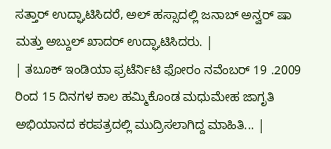ಸತ್ತಾರ್ ಉದ್ಘಾಟಿಸಿದರೆ, ಅಲ್ ಹಸ್ಸಾದಲ್ಲಿ ಜನಾಬ್ ಅನ್ವರ್ ಷಾ ಮತ್ತು ಅಬ್ದುಲ್ ಖಾದರ್ ಉದ್ಘಾಟಿಸಿದರು. |
| ತಬೂಕ್ ಇಂಡಿಯಾ ಫ್ರಟೆರ್ನಿಟಿ ಫೋರಂ ನವೆಂಬರ್ 19 .2009 ರಿಂದ 15 ದಿನಗಳ ಕಾಲ ಹಮ್ಮಿಕೊಂಡ ಮಧುಮೇಹ ಜಾಗೃತಿ ಅಭಿಯಾನದ ಕರಪತ್ರದಲ್ಲಿ ಮುದ್ರಿಸಲಾಗಿದ್ದ ಮಾಹಿತಿ... |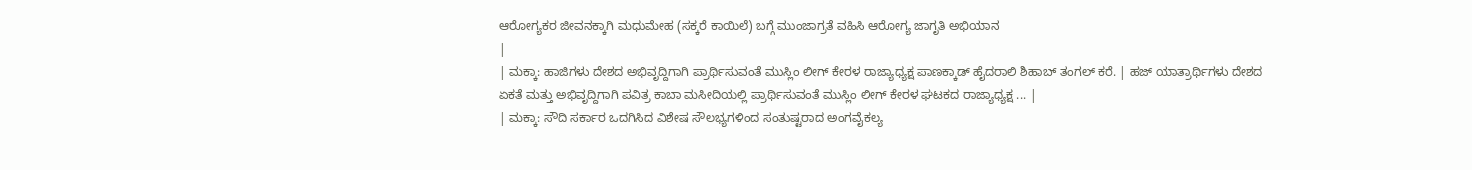ಆರೋಗ್ಯಕರ ಜೀವನಕ್ಕಾಗಿ ಮಧುಮೇಹ (ಸಕ್ಕರೆ ಕಾಯಿಲೆ) ಬಗ್ಗೆ ಮುಂಜಾಗ್ರತೆ ವಹಿಸಿ ಆರೋಗ್ಯ ಜಾಗೃತಿ ಅಭಿಯಾನ
|
| ಮಕ್ಕಾ: ಹಾಜಿಗಳು ದೇಶದ ಅಭಿವೃದ್ದಿಗಾಗಿ ಪ್ರಾರ್ಥಿಸುವಂತೆ ಮುಸ್ಲಿಂ ಲೀಗ್ ಕೇರಳ ರಾಜ್ಯಾಧ್ಯಕ್ಷ ಪಾಣಕ್ಕಾಡ್ ಹೈದರಾಲಿ ಶಿಹಾಬ್ ತಂಗಲ್ ಕರೆ. | ಹಜ್ ಯಾತ್ರಾರ್ಥಿಗಳು ದೇಶದ ಏಕತೆ ಮತ್ತು ಅಭಿವೃದ್ದಿಗಾಗಿ ಪವಿತ್ರ ಕಾಬಾ ಮಸೀದಿಯಲ್ಲಿ ಪ್ರಾರ್ಥಿಸುವಂತೆ ಮುಸ್ಲಿಂ ಲೀಗ್ ಕೇರಳ ಘಟಕದ ರಾಜ್ಯಾಧ್ಯಕ್ಷ ... |
| ಮಕ್ಕಾ: ಸೌದಿ ಸರ್ಕಾರ ಒದಗಿಸಿದ ವಿಶೇಷ ಸೌಲಭ್ಯಗಳಿಂದ ಸಂತುಷ್ಟರಾದ ಅಂಗವೈಕಲ್ಯ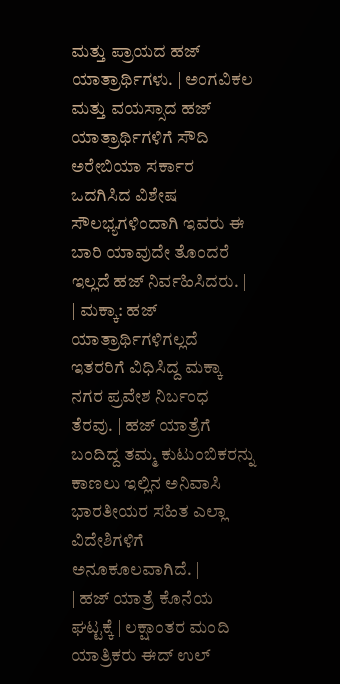ಮತ್ತು ಪ್ರಾಯದ ಹಜ್ ಯಾತ್ರಾರ್ಥಿಗಳು. | ಅಂಗವಿಕಲ ಮತ್ತು ವಯಸ್ಸಾದ ಹಜ್ ಯಾತ್ರಾರ್ಥಿಗಳಿಗೆ ಸೌದಿ ಅರೇಬಿಯಾ ಸರ್ಕಾರ ಒದಗಿಸಿದ ವಿಶೇಷ ಸೌಲಭ್ಯಗಳಿಂದಾಗಿ ಇವರು ಈ ಬಾರಿ ಯಾವುದೇ ತೊಂದರೆ ಇಲ್ಲದೆ ಹಜ್ ನಿರ್ವಹಿಸಿದರು. |
| ಮಕ್ಕಾ: ಹಜ್ ಯಾತ್ರಾರ್ಥಿಗಳಿಗಲ್ಲದೆ ಇತರರಿಗೆ ವಿಧಿಸಿದ್ದ ಮಕ್ಕಾ ನಗರ ಪ್ರವೇಶ ನಿರ್ಬಂಧ ತೆರವು. | ಹಜ್ ಯಾತ್ರೆಗೆ ಬಂದಿದ್ದ ತಮ್ಮ ಕುಟುಂಬಿಕರನ್ನು ಕಾಣಲು ಇಲ್ಲಿನ ಅನಿವಾಸಿ ಭಾರತೀಯರ ಸಹಿತ ಎಲ್ಲಾ ವಿದೇಶಿಗಳಿಗೆ ಅನೂಕೂಲವಾಗಿದೆ. |
| ಹಜ್ ಯಾತ್ರೆ ಕೊನೆಯ ಘಟ್ಟಕ್ಕೆ | ಲಕ್ಷಾಂತರ ಮಂದಿ ಯಾತ್ರಿಕರು ಈದ್ ಉಲ್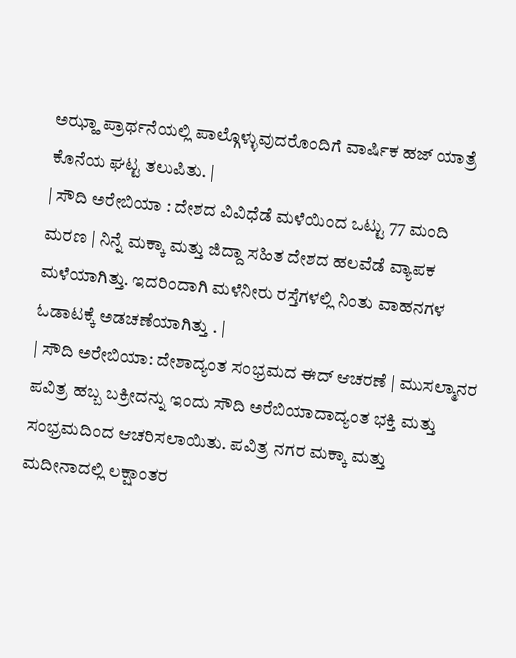ಅಝ್ಹಾ ಪ್ರಾರ್ಥನೆಯಲ್ಲಿ ಪಾಲ್ಗೊಳ್ಳುವುದರೊಂದಿಗೆ ವಾರ್ಷಿಕ ಹಜ್ ಯಾತ್ರೆ ಕೊನೆಯ ಘಟ್ಟ ತಲುಪಿತು. |
| ಸೌದಿ ಅರೇಬಿಯಾ : ದೇಶದ ವಿವಿಧೆಡೆ ಮಳೆಯಿಂದ ಒಟ್ಟು 77 ಮಂದಿ ಮರಣ | ನಿನ್ನೆ ಮಕ್ಕಾ ಮತ್ತು ಜಿದ್ದಾ ಸಹಿತ ದೇಶದ ಹಲವೆಡೆ ವ್ಯಾಪಕ ಮಳೆಯಾಗಿತ್ತು. ಇದರಿಂದಾಗಿ ಮಳೆನೀರು ರಸ್ತೆಗಳಲ್ಲಿ ನಿಂತು ವಾಹನಗಳ ಓಡಾಟಕ್ಕೆ ಅಡಚಣೆಯಾಗಿತ್ತು . |
| ಸೌದಿ ಅರೇಬಿಯಾ: ದೇಶಾದ್ಯಂತ ಸಂಭ್ರಮದ ಈದ್ ಆಚರಣೆ | ಮುಸಲ್ಮಾನರ ಪವಿತ್ರ ಹಬ್ಬ ಬಕ್ರೀದನ್ನು ಇಂದು ಸೌದಿ ಅರೆಬಿಯಾದಾದ್ಯಂತ ಭಕ್ತಿ ಮತ್ತು ಸಂಭ್ರಮದಿಂದ ಆಚರಿಸಲಾಯಿತು. ಪವಿತ್ರ ನಗರ ಮಕ್ಕಾ ಮತ್ತು ಮದೀನಾದಲ್ಲಿ ಲಕ್ಷಾಂತರ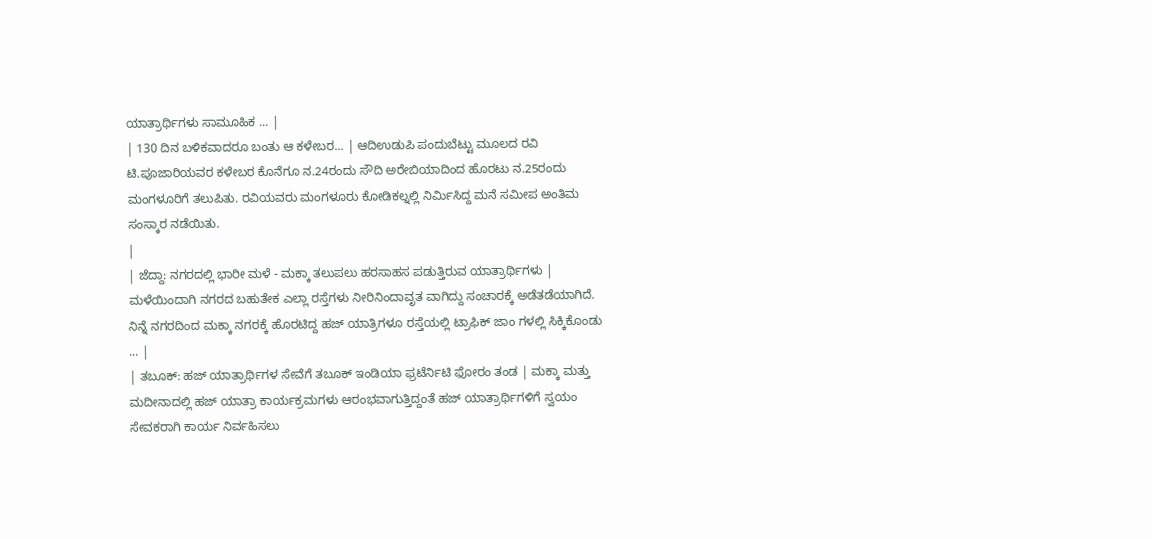ಯಾತ್ರಾರ್ಥಿಗಳು ಸಾಮೂಹಿಕ ... |
| 130 ದಿನ ಬಳಿಕವಾದರೂ ಬಂತು ಆ ಕಳೇಬರ... | ಆದಿಉಡುಪಿ ಪಂದುಬೆಟ್ಟು ಮೂಲದ ರವಿ ಟಿ.ಪೂಜಾರಿಯವರ ಕಳೇಬರ ಕೊನೆಗೂ ನ.24ರಂದು ಸೌದಿ ಅರೇಬಿಯಾದಿಂದ ಹೊರಟು ನ.25ರಂದು ಮಂಗಳೂರಿಗೆ ತಲುಪಿತು. ರವಿಯವರು ಮಂಗಳೂರು ಕೋಡಿಕಲ್ನಲ್ಲಿ ನಿರ್ಮಿಸಿದ್ದ ಮನೆ ಸಮೀಪ ಅಂತಿಮ ಸಂಸ್ಕಾರ ನಡೆಯಿತು.
|
| ಜೆದ್ದಾ: ನಗರದಲ್ಲಿ ಭಾರೀ ಮಳೆ - ಮಕ್ಕಾ ತಲುಪಲು ಹರಸಾಹಸ ಪಡುತ್ತಿರುವ ಯಾತ್ರಾರ್ಥಿಗಳು | ಮಳೆಯಿಂದಾಗಿ ನಗರದ ಬಹುತೇಕ ಎಲ್ಲಾ ರಸ್ತೆಗಳು ನೀರಿನಿಂದಾವೃತ ವಾಗಿದ್ದು ಸಂಚಾರಕ್ಕೆ ಅಡೆತಡೆಯಾಗಿದೆ. ನಿನ್ನೆ ನಗರದಿಂದ ಮಕ್ಕಾ ನಗರಕ್ಕೆ ಹೊರಟಿದ್ದ ಹಜ್ ಯಾತ್ರಿಗಳೂ ರಸ್ತೆಯಲ್ಲಿ ಟ್ರಾಫಿಕ್ ಜಾಂ ಗಳಲ್ಲಿ ಸಿಕ್ಕಿಕೊಂಡು ... |
| ತಬೂಕ್: ಹಜ್ ಯಾತ್ರಾರ್ಥಿಗಳ ಸೇವೆಗೆ ತಬೂಕ್ ಇಂಡಿಯಾ ಫ್ರಟೆರ್ನಿಟಿ ಫೋರಂ ತಂಡ | ಮಕ್ಕಾ ಮತ್ತು ಮದೀನಾದಲ್ಲಿ ಹಜ್ ಯಾತ್ರಾ ಕಾರ್ಯಕ್ರಮಗಳು ಆರಂಭವಾಗುತ್ತಿದ್ದಂತೆ ಹಜ್ ಯಾತ್ರಾರ್ಥಿಗಳಿಗೆ ಸ್ವಯಂ ಸೇವಕರಾಗಿ ಕಾರ್ಯ ನಿರ್ವಹಿಸಲು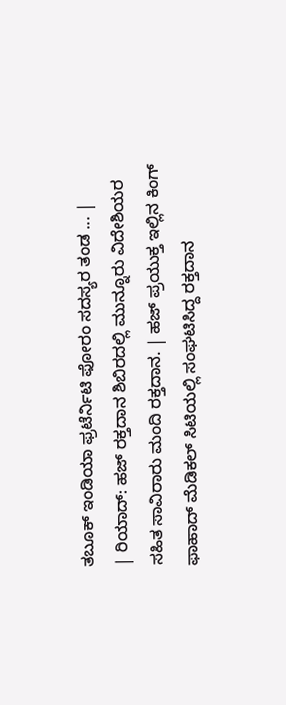ತಬೂಕ್ ಇಂಡಿಯಾ ಫ್ರಟೆರ್ನಿಟಿ ಫೋರಂ ಸದಸ್ಯರ ತಂಡ ... |
| ರಿಯಾದ್: ಹಜ್ ರಕ್ತದಾನ ಶಿಬಿರದಲ್ಲಿ ಮುನ್ನೂರು ವಿದೇಶಿಯರ ಸಹಿತ ಸಾವಿರಾರು ಮಂದಿ ರಕ್ತದಾನ. | ಹಜ್ ಪ್ರಯುಕ್ತ ಇಲ್ಲಿನ ಕಿಂಗ್ ಫಾಹಾದ್ ಮೆಡಿಕಲ್ ಸಿಟಿಯಲ್ಲಿ ಸಂಘಟಿಸಿದ್ದ ರಕ್ತದಾನ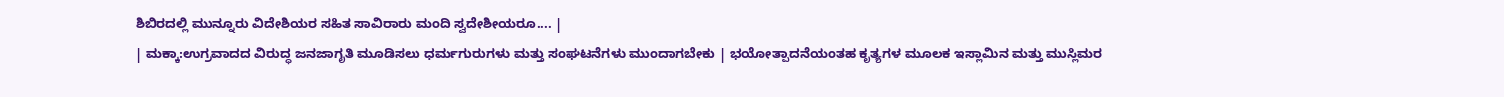ಶಿಬಿರದಲ್ಲಿ ಮುನ್ನೂರು ವಿದೇಶಿಯರ ಸಹಿತ ಸಾವಿರಾರು ಮಂದಿ ಸ್ವದೇಶೀಯರೂ.... |
| ಮಕ್ಕಾ:ಉಗ್ರವಾದದ ವಿರುದ್ಧ ಜನಜಾಗೃತಿ ಮೂಡಿಸಲು ಧರ್ಮಗುರುಗಳು ಮತ್ತು ಸಂಘಟನೆಗಳು ಮುಂದಾಗಬೇಕು | ಭಯೋತ್ಪಾದನೆಯಂತಹ ಕೃತ್ಯಗಳ ಮೂಲಕ ಇಸ್ಲಾಮಿನ ಮತ್ತು ಮುಸ್ಲಿಮರ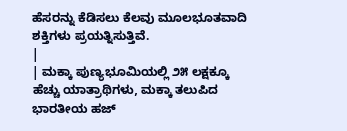ಹೆಸರನ್ನು ಕೆಡಿಸಲು ಕೆಲವು ಮೂಲಭೂತವಾದಿ ಶಕ್ತಿಗಳು ಪ್ರಯತ್ನಿಸುತ್ತಿವೆ.
|
| ಮಕ್ಕಾ ಪುಣ್ಯಭೂಮಿಯಲ್ಲಿ ೨೫ ಲಕ್ಷಕ್ಕೂ ಹೆಚ್ಚು ಯಾತ್ರಾಥಿಗಳು, ಮಕ್ಕಾ ತಲುಪಿದ ಭಾರತೀಯ ಹಜ್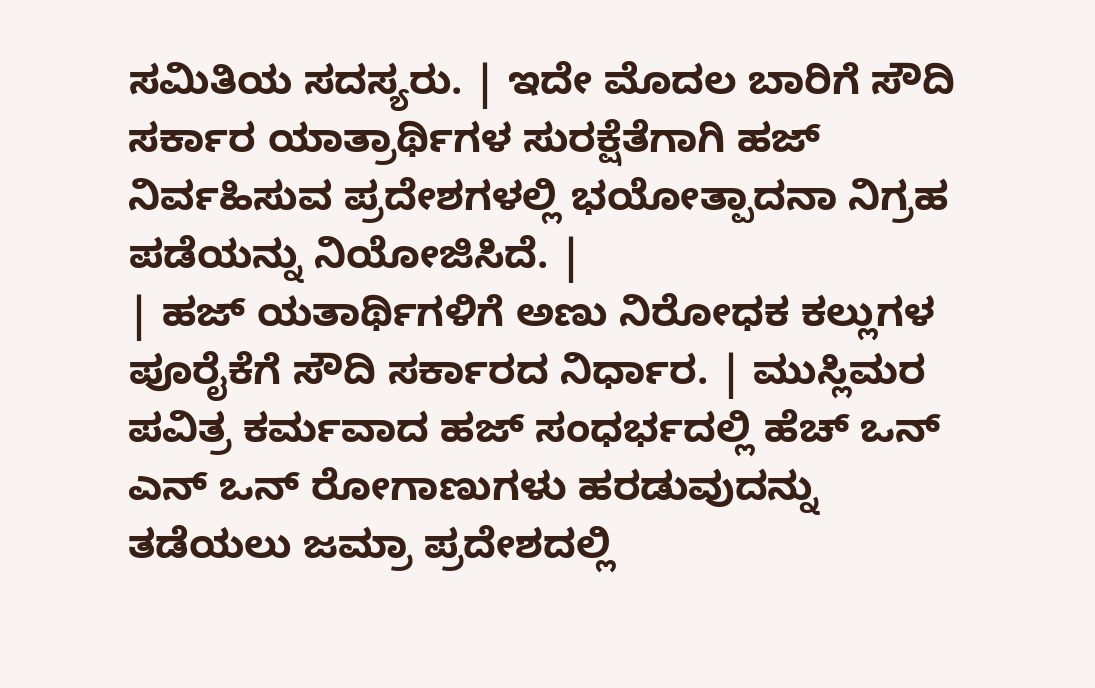ಸಮಿತಿಯ ಸದಸ್ಯರು. | ಇದೇ ಮೊದಲ ಬಾರಿಗೆ ಸೌದಿ ಸರ್ಕಾರ ಯಾತ್ರಾರ್ಥಿಗಳ ಸುರಕ್ಷೆತೆಗಾಗಿ ಹಜ್ ನಿರ್ವಹಿಸುವ ಪ್ರದೇಶಗಳಲ್ಲಿ ಭಯೋತ್ಪಾದನಾ ನಿಗ್ರಹ ಪಡೆಯನ್ನು ನಿಯೋಜಿಸಿದೆ. |
| ಹಜ್ ಯತಾರ್ಥಿಗಳಿಗೆ ಅಣು ನಿರೋಧಕ ಕಲ್ಲುಗಳ ಪೂರೈಕೆಗೆ ಸೌದಿ ಸರ್ಕಾರದ ನಿರ್ಧಾರ. | ಮುಸ್ಲಿಮರ ಪವಿತ್ರ ಕರ್ಮವಾದ ಹಜ್ ಸಂಧರ್ಭದಲ್ಲಿ ಹೆಚ್ ಒನ್ ಎನ್ ಒನ್ ರೋಗಾಣುಗಳು ಹರಡುವುದನ್ನು ತಡೆಯಲು ಜಮ್ರಾ ಪ್ರದೇಶದಲ್ಲಿ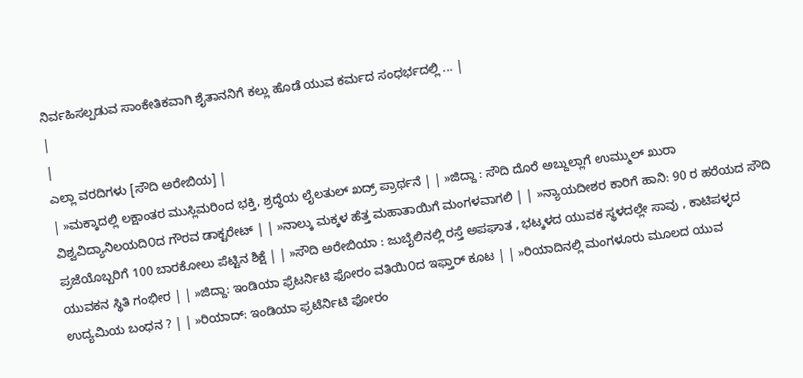ನಿರ್ವಹಿಸಲ್ಪಡುವ ಸಾಂಕೇತಿಕವಾಗಿ ಶೈತಾನನಿಗೆ ಕಲ್ಲು ಹೊಡೆ ಯುವ ಕರ್ಮದ ಸಂಧರ್ಭದಲ್ಲಿ ... |
|
|
ಎಲ್ಲಾ ವರದಿಗಳು [ಸೌದಿ ಅರೇಬಿಯ] |
| »ಮಕ್ಕಾದಲ್ಲಿ ಲಕ್ಷಾಂತರ ಮುಸ್ಲಿಮರಿಂದ ಭಕ್ತಿ, ಶ್ರದ್ಧೆಯ ಲೈಲತುಲ್ ಖದ್ರ್ ಪ್ರಾರ್ಥನೆ | | »ಜಿದ್ದಾ : ಸೌದಿ ದೊರೆ ಅಬ್ದುಲ್ಲಾಗೆ ಉಮ್ಮುಲ್ ಖುರಾ ವಿಶ್ವವಿದ್ಯಾನಿಲಯದಿ೦ದ ಗೌರವ ಡಾಕ್ಟರೇಟ್ | | »ನಾಲ್ಕು ಮಕ್ಕಳ ಹೆತ್ತ ಮಹಾತಾಯಿಗೆ ಮಂಗಳವಾಗಲಿ | | »ನ್ಯಾಯದೀಶರ ಕಾರಿಗೆ ಹಾನಿ: 90 ರ ಹರೆಯದ ಸೌದಿ ಪ್ರಜೆಯೊಬ್ಬರಿಗೆ 100 ಬಾರಕೋಲು ಪೆಟ್ಟಿನ ಶಿಕ್ಷೆ | | »ಸೌದಿ ಅರೇಬಿಯಾ : ಜುಬೈಲಿನಲ್ಲಿ ರಸ್ತೆ ಅಪಘಾತ , ಭಟ್ಕಳದ ಯುವಕ ಸ್ಥಳದಲ್ಲೇ ಸಾವು , ಕಾಟಿಪಳ್ಳದ ಯುವಕನ ಸ್ಥಿತಿ ಗಂಭೀರ | | »ಜಿದ್ದಾ: ಇಂಡಿಯಾ ಫ್ರೆಟರ್ನಿಟಿ ಫೋರಂ ವತಿಯಿ೦ದ ಇಫ್ತಾರ್ ಕೂಟ | | »ರಿಯಾದಿನಲ್ಲಿ ಮಂಗಳೂರು ಮೂಲದ ಯುವ ಉದ್ಯಮಿಯ ಬಂಧನ ? | | »ರಿಯಾದ್: ಇಂಡಿಯಾ ಫ್ರಟೆರ್ನಿಟಿ ಫೋರಂ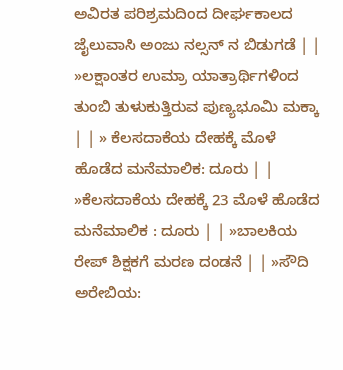ಅವಿರತ ಪರಿಶ್ರಮದಿಂದ ದೀರ್ಘಕಾಲದ ಜೈಲುವಾಸಿ ಅಂಜು ನಲ್ಸನ್ ನ ಬಿಡುಗಡೆ | | »ಲಕ್ಷಾಂತರ ಉಮ್ರಾ ಯಾತ್ರಾರ್ಥಿಗಳಿಂದ ತುಂಬಿ ತುಳುಕುತ್ತಿರುವ ಪುಣ್ಯಭೂಮಿ ಮಕ್ಕಾ | | » ಕೆಲಸದಾಕೆಯ ದೇಹಕ್ಕೆ ಮೊಳೆ ಹೊಡೆದ ಮನೆಮಾಲಿಕ: ದೂರು | | »ಕೆಲಸದಾಕೆಯ ದೇಹಕ್ಕೆ 23 ಮೊಳೆ ಹೊಡೆದ ಮನೆಮಾಲಿಕ : ದೂರು | | »ಬಾಲಕಿಯ ರೇಪ್ ಶಿಕ್ಷಕಗೆ ಮರಣ ದಂಡನೆ | | »ಸೌದಿ ಅರೇಬಿಯ: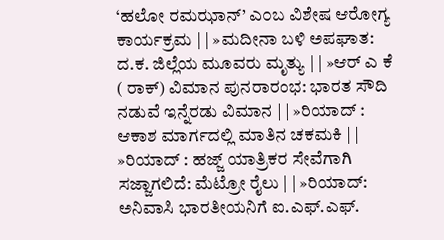‘ಹಲೋ ರಮಝಾನ್’ ಎ೦ಬ ವಿಶೇಷ ಆರೋಗ್ಯ ಕಾರ್ಯಕ್ರಮ | | »ಮದೀನಾ ಬಳಿ ಅಪಘಾತ: ದ.ಕ. ಜಿಲ್ಲೆಯ ಮೂವರು ಮೃತ್ಯು | | »ಆರ್ ಎ ಕೆ ( ರಾಕ್) ವಿಮಾನ ಪುನರಾರಂಭ: ಭಾರತ ಸೌದಿ ನಡುವೆ ಇನ್ನೆರಡು ವಿಮಾನ | | »ರಿಯಾದ್ : ಆಕಾಶ ಮಾರ್ಗದಲ್ಲಿ ಮಾತಿನ ಚಕಮಕಿ | | »ರಿಯಾದ್ : ಹಜ್ಜ್ ಯಾತ್ರಿಕರ ಸೇವೆಗಾಗಿ ಸಜ್ಜಾಗಲಿದೆ: ಮೆಟ್ರೋ ರೈಲು | | »ರಿಯಾದ್: ಅನಿವಾಸಿ ಭಾರತೀಯನಿಗೆ ಐ.ಎಫ್.ಎಫ್.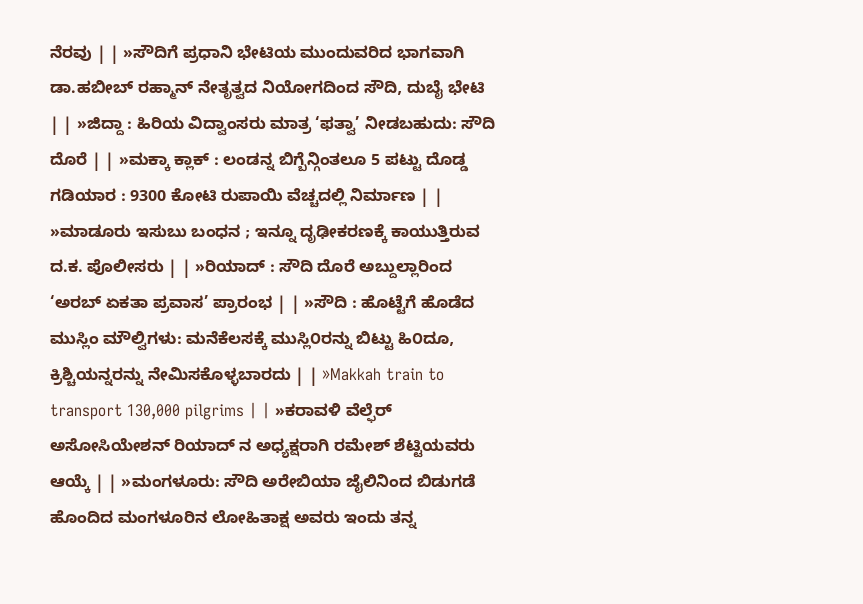ನೆರವು | | »ಸೌದಿಗೆ ಪ್ರಧಾನಿ ಭೇಟಿಯ ಮುಂದುವರಿದ ಭಾಗವಾಗಿ ಡಾ.ಹಬೀಬ್ ರಹ್ಮಾನ್ ನೇತೃತ್ವದ ನಿಯೋಗದಿಂದ ಸೌದಿ, ದುಬೈ ಭೇಟಿ | | »ಜಿದ್ದಾ : ಹಿರಿಯ ವಿದ್ವಾಂಸರು ಮಾತ್ರ ‘ಫತ್ವಾ’ ನೀಡಬಹುದು: ಸೌದಿ ದೊರೆ | | »ಮಕ್ಕಾ ಕ್ಲಾಕ್ : ಲಂಡನ್ನ ಬಿಗ್ಬೆನ್ಗಿಂತಲೂ 5 ಪಟ್ಟು ದೊಡ್ಡ ಗಡಿಯಾರ : 9300 ಕೋಟಿ ರುಪಾಯಿ ವೆಚ್ಚದಲ್ಲಿ ನಿರ್ಮಾಣ | | »ಮಾಡೂರು ಇಸುಬು ಬಂಧನ ; ಇನ್ನೂ ದೃಢೀಕರಣಕ್ಕೆ ಕಾಯುತ್ತಿರುವ ದ.ಕ. ಪೊಲೀಸರು | | »ರಿಯಾದ್ : ಸೌದಿ ದೊರೆ ಅಬ್ದುಲ್ಲಾರಿಂದ ‘ಅರಬ್ ಏಕತಾ ಪ್ರವಾಸ’ ಪ್ರಾರಂಭ | | »ಸೌದಿ : ಹೊಟ್ಟೆಗೆ ಹೊಡೆದ ಮುಸ್ಲಿಂ ಮೌಲ್ವಿಗಳು: ಮನೆಕೆಲಸಕ್ಕೆ ಮುಸ್ಲಿ೦ರನ್ನು ಬಿಟ್ಟು ಹಿ೦ದೂ, ಕ್ರಿಶ್ಚಿಯನ್ನರನ್ನು ನೇಮಿಸಕೊಳ್ಳಬಾರದು | | »Makkah train to transport 130,000 pilgrims | | »ಕರಾವಳಿ ವೆಲ್ಫೆರ್ ಅಸೋಸಿಯೇಶನ್ ರಿಯಾದ್ ನ ಅಧ್ಯಕ್ಷರಾಗಿ ರಮೇಶ್ ಶೆಟ್ಟಿಯವರು ಆಯ್ಕೆ | | »ಮಂಗಳೂರು: ಸೌದಿ ಅರೇಬಿಯಾ ಜೈಲಿನಿಂದ ಬಿಡುಗಡೆ ಹೊಂದಿದ ಮಂಗಳೂರಿನ ಲೋಹಿತಾಕ್ಷ ಅವರು ಇಂದು ತನ್ನ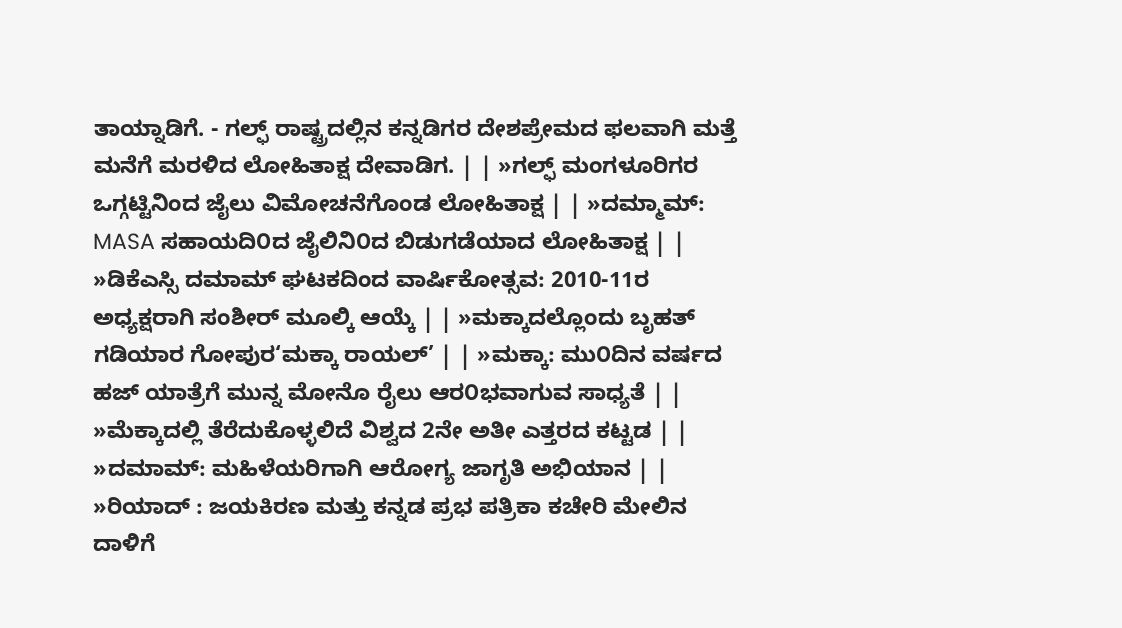ತಾಯ್ನಾಡಿಗೆ. - ಗಲ್ಫ್ ರಾಷ್ಟ್ರದಲ್ಲಿನ ಕನ್ನಡಿಗರ ದೇಶಪ್ರೇಮದ ಫಲವಾಗಿ ಮತ್ತೆ ಮನೆಗೆ ಮರಳಿದ ಲೋಹಿತಾಕ್ಷ ದೇವಾಡಿಗ. | | »ಗಲ್ಫ್ ಮಂಗಳೂರಿಗರ ಒಗ್ಗಟ್ಟಿನಿಂದ ಜೈಲು ವಿಮೋಚನೆಗೊಂಡ ಲೋಹಿತಾಕ್ಷ | | »ದಮ್ಮಾಮ್: MASA ಸಹಾಯದಿ೦ದ ಜೈಲಿನಿ೦ದ ಬಿಡುಗಡೆಯಾದ ಲೋಹಿತಾಕ್ಷ | | »ಡಿಕೆಎಸ್ಸಿ ದಮಾಮ್ ಘಟಕದಿಂದ ವಾರ್ಷಿಕೋತ್ಸವ: 2010-11ರ ಅಧ್ಯಕ್ಷರಾಗಿ ಸಂಶೀರ್ ಮೂಲ್ಕಿ ಆಯ್ಕೆ | | »ಮಕ್ಕಾದಲ್ಲೊಂದು ಬೃಹತ್ ಗಡಿಯಾರ ಗೋಪುರ‘ಮಕ್ಕಾ ರಾಯಲ್’ | | »ಮಕ್ಕಾ: ಮು೦ದಿನ ವರ್ಷದ ಹಜ್ ಯಾತ್ರೆಗೆ ಮುನ್ನ ಮೋನೊ ರೈಲು ಆರ೦ಭವಾಗುವ ಸಾಧ್ಯತೆ | | »ಮೆಕ್ಕಾದಲ್ಲಿ ತೆರೆದುಕೊಳ್ಳಲಿದೆ ವಿಶ್ವದ 2ನೇ ಅತೀ ಎತ್ತರದ ಕಟ್ಟಡ | | »ದಮಾಮ್: ಮಹಿಳೆಯರಿಗಾಗಿ ಆರೋಗ್ಯ ಜಾಗೃತಿ ಅಭಿಯಾನ | | »ರಿಯಾದ್ : ಜಯಕಿರಣ ಮತ್ತು ಕನ್ನಡ ಪ್ರಭ ಪತ್ರಿಕಾ ಕಚೇರಿ ಮೇಲಿನ ದಾಳಿಗೆ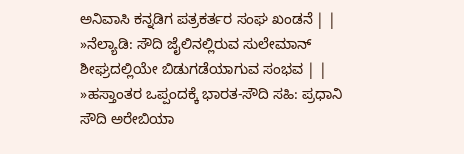ಅನಿವಾಸಿ ಕನ್ನಡಿಗ ಪತ್ರಕರ್ತರ ಸಂಘ ಖಂಡನೆ | | »ನೆಲ್ಯಾಡಿ: ಸೌದಿ ಜೈಲಿನಲ್ಲಿರುವ ಸುಲೇಮಾನ್ ಶೀಘ್ರದಲ್ಲಿಯೇ ಬಿಡುಗಡೆಯಾಗುವ ಸಂಭವ | | »ಹಸ್ತಾಂತರ ಒಪ್ಪಂದಕ್ಕೆ ಭಾರತ-ಸೌದಿ ಸಹಿ: ಪ್ರಧಾನಿ ಸೌದಿ ಅರೇಬಿಯಾ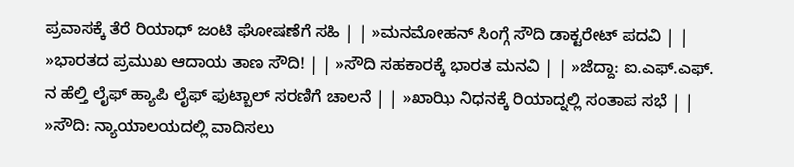ಪ್ರವಾಸಕ್ಕೆ ತೆರೆ ರಿಯಾಧ್ ಜಂಟಿ ಘೋಷಣೆಗೆ ಸಹಿ | | »ಮನಮೋಹನ್ ಸಿಂಗ್ಗೆ ಸೌದಿ ಡಾಕ್ಟರೇಟ್ ಪದವಿ | | »ಭಾರತದ ಪ್ರಮುಖ ಆದಾಯ ತಾಣ ಸೌದಿ! | | »ಸೌದಿ ಸಹಕಾರಕ್ಕೆ ಭಾರತ ಮನವಿ | | »ಜೆದ್ದಾ: ಐ.ಎಫ್.ಎಫ್. ನ ಹೆಲ್ತಿ ಲೈಫ್ ಹ್ಯಾಪಿ ಲೈಫ್ ಫುಟ್ಬಾಲ್ ಸರಣಿಗೆ ಚಾಲನೆ | | »ಖಾಝಿ ನಿಧನಕ್ಕೆ ರಿಯಾದ್ನಲ್ಲಿ ಸಂತಾಪ ಸಭೆ | | »ಸೌದಿ: ನ್ಯಾಯಾಲಯದಲ್ಲಿ ವಾದಿಸಲು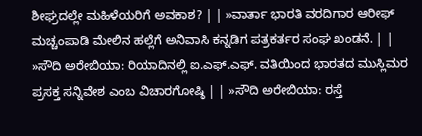ಶೀಘ್ರದಲ್ಲೇ ಮಹಿಳೆಯರಿಗೆ ಅವಕಾಶ? | | »ವಾರ್ತಾ ಭಾರತಿ ವರದಿಗಾರ ಆರೀಫ್ ಮಚ್ಚಂಪಾಡಿ ಮೇಲಿನ ಹಲ್ಲೆಗೆ ಅನಿವಾಸಿ ಕನ್ನಡಿಗ ಪತ್ರಕರ್ತರ ಸಂಘ ಖಂಡನೆ. | | »ಸೌದಿ ಅರೇಬಿಯಾ: ರಿಯಾದಿನಲ್ಲಿ ಐ.ಎಫ್.ಎಫ್. ವತಿಯಿಂದ ಭಾರತದ ಮುಸ್ಲಿಮರ ಪ್ರಸಕ್ತ ಸನ್ನಿವೇಶ ಎಂಬ ವಿಚಾರಗೋಷ್ಠಿ | | »ಸೌದಿ ಅರೇಬಿಯಾ: ರಸ್ತೆ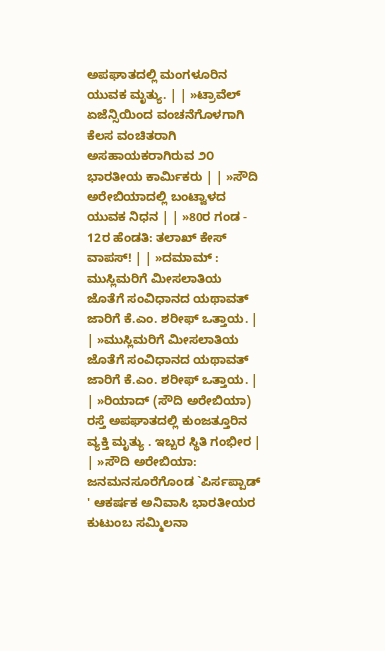ಅಪಘಾತದಲ್ಲಿ ಮಂಗಳೂರಿನ ಯುವಕ ಮೃತ್ಯು. | | »ಟ್ರಾವೆಲ್ ಏಜೆನ್ಸಿಯಿಂದ ವಂಚನೆಗೊಳಗಾಗಿ ಕೆಲಸ ವಂಚಿತರಾಗಿ ಅಸಹಾಯಕರಾಗಿರುವ ೨೦ ಭಾರತೀಯ ಕಾರ್ಮಿಕರು | | »ಸೌದಿ ಅರೇಬಿಯಾದಲ್ಲಿ ಬಂಟ್ವಾಳದ ಯುವಕ ನಿಧನ | | »80ರ ಗಂಡ - 12ರ ಹೆಂಡತಿ: ತಲಾಖ್ ಕೇಸ್ ವಾಪಸ್! | | »ದಮಾಮ್ : ಮುಸ್ಲಿಮರಿಗೆ ಮೀಸಲಾತಿಯ ಜೊತೆಗೆ ಸಂವಿಧಾನದ ಯಥಾವತ್ ಜಾರಿಗೆ ಕೆ.ಎಂ. ಶರೀಫ್ ಒತ್ತಾಯ. | | »ಮುಸ್ಲಿಮರಿಗೆ ಮೀಸಲಾತಿಯ ಜೊತೆಗೆ ಸಂವಿಧಾನದ ಯಥಾವತ್ ಜಾರಿಗೆ ಕೆ.ಎಂ. ಶರೀಫ್ ಒತ್ತಾಯ. | | »ರಿಯಾದ್ (ಸೌದಿ ಅರೇಬಿಯಾ) ರಸ್ತೆ ಅಪಘಾತದಲ್ಲಿ ಕುಂಜತ್ತೂರಿನ ವ್ಯಕ್ತಿ ಮೃತ್ಯು . ಇಬ್ಬರ ಸ್ಥಿತಿ ಗಂಭೀರ | | »ಸೌದಿ ಅರೇಬಿಯಾ: ಜನಮನಸೂರೆಗೊಂಡ `ಪಿರ್ಸಪ್ಪಾಡ್ ' ಆಕರ್ಷಕ ಅನಿವಾಸಿ ಭಾರತೀಯರ ಕುಟುಂಬ ಸಮ್ಮಿಲನಾ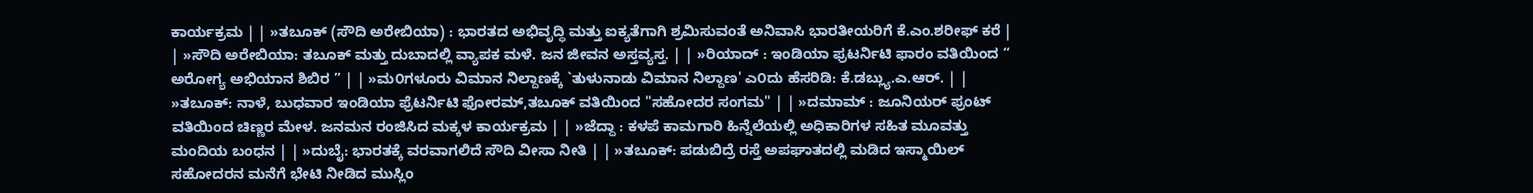ಕಾರ್ಯಕ್ರಮ | | »ತಬೂಕ್ (ಸೌದಿ ಅರೇಬಿಯಾ) : ಭಾರತದ ಅಭಿವೃದ್ಧಿ ಮತ್ತು ಐಕ್ಯತೆಗಾಗಿ ಶ್ರಮಿಸುವಂತೆ ಅನಿವಾಸಿ ಭಾರತೀಯರಿಗೆ ಕೆ.ಎಂ.ಶರೀಫ್ ಕರೆ | | »ಸೌದಿ ಅರೇಬಿಯಾ: ತಬೂಕ್ ಮತ್ತು ದುಬಾದಲ್ಲಿ ವ್ಯಾಪಕ ಮಳೆ. ಜನ ಜೀವನ ಅಸ್ತವ್ಯಸ್ತ. | | »ರಿಯಾದ್ : ಇಂಡಿಯಾ ಫ್ರಟರ್ನಿಟಿ ಫಾರಂ ವತಿಯಿಂದ “ ಅರೋಗ್ಯ ಅಭಿಯಾನ ಶಿಬಿರ ” | | »ಮ೦ಗಳೂರು ವಿಮಾನ ನಿಲ್ದಾಣಕ್ಕೆ `ತುಳುನಾಡು ವಿಮಾನ ನಿಲ್ದಾಣ' ಎ೦ದು ಹೆಸರಿಡಿ: ಕೆ.ಡಬ್ಲ್ಯು.ಎ.ಆರ್. | | »ತಬೂಕ್: ನಾಳೆ, ಬುಧವಾರ ಇಂಡಿಯಾ ಫ್ರೆಟರ್ನಿಟಿ ಫೋರಮ್,ತಬೂಕ್ ವತಿಯಿಂದ "ಸಹೋದರ ಸಂಗಮ" | | »ದಮಾಮ್ : ಜೂನಿಯರ್ ಫ್ರಂಟ್ ವತಿಯಿಂದ ಚಿಣ್ಣರ ಮೇಳ. ಜನಮನ ರಂಜಿಸಿದ ಮಕ್ಕಳ ಕಾರ್ಯಕ್ರಮ | | »ಜೆದ್ದಾ : ಕಳಪೆ ಕಾಮಗಾರಿ ಹಿನ್ನೆಲೆಯಲ್ಲಿ ಅಧಿಕಾರಿಗಳ ಸಹಿತ ಮೂವತ್ತು ಮಂದಿಯ ಬಂಧನ | | »ದುಬೈ: ಭಾರತಕ್ಕೆ ವರವಾಗಲಿದೆ ಸೌದಿ ವೀಸಾ ನೀತಿ | | »ತಬೂಕ್: ಪಡುಬಿದ್ರೆ ರಸ್ತೆ ಅಪಘಾತದಲ್ಲಿ ಮಡಿದ ಇಸ್ಮಾಯಿಲ್ ಸಹೋದರನ ಮನೆಗೆ ಭೇಟಿ ನೀಡಿದ ಮುಸ್ಲಿಂ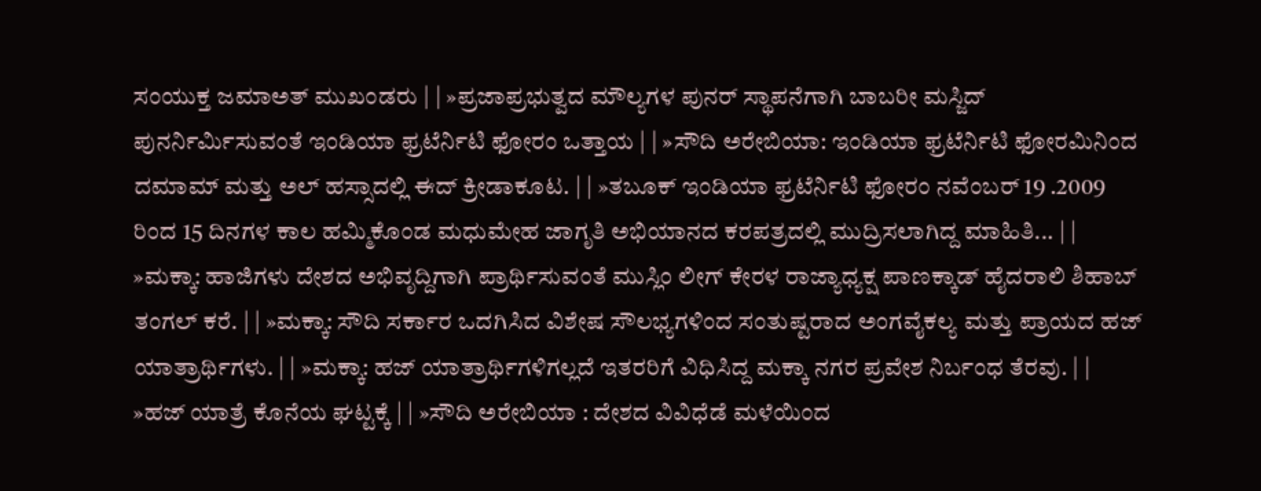ಸಂಯುಕ್ತ ಜಮಾಅತ್ ಮುಖಂಡರು | | »ಪ್ರಜಾಪ್ರಭುತ್ವದ ಮೌಲ್ಯಗಳ ಪುನರ್ ಸ್ಥಾಪನೆಗಾಗಿ ಬಾಬರೀ ಮಸ್ಜಿದ್ ಪುನರ್ನಿರ್ಮಿಸುವಂತೆ ಇಂಡಿಯಾ ಫ್ರಟೆರ್ನಿಟಿ ಫೋರಂ ಒತ್ತಾಯ | | »ಸೌದಿ ಅರೇಬಿಯಾ: ಇಂಡಿಯಾ ಫ್ರಟೆರ್ನಿಟಿ ಫೋರಮಿನಿಂದ ದಮಾಮ್ ಮತ್ತು ಅಲ್ ಹಸ್ಸಾದಲ್ಲಿ ಈದ್ ಕ್ರೀಡಾಕೂಟ. | | »ತಬೂಕ್ ಇಂಡಿಯಾ ಫ್ರಟೆರ್ನಿಟಿ ಫೋರಂ ನವೆಂಬರ್ 19 .2009 ರಿಂದ 15 ದಿನಗಳ ಕಾಲ ಹಮ್ಮಿಕೊಂಡ ಮಧುಮೇಹ ಜಾಗೃತಿ ಅಭಿಯಾನದ ಕರಪತ್ರದಲ್ಲಿ ಮುದ್ರಿಸಲಾಗಿದ್ದ ಮಾಹಿತಿ... | | »ಮಕ್ಕಾ: ಹಾಜಿಗಳು ದೇಶದ ಅಭಿವೃದ್ದಿಗಾಗಿ ಪ್ರಾರ್ಥಿಸುವಂತೆ ಮುಸ್ಲಿಂ ಲೀಗ್ ಕೇರಳ ರಾಜ್ಯಾಧ್ಯಕ್ಷ ಪಾಣಕ್ಕಾಡ್ ಹೈದರಾಲಿ ಶಿಹಾಬ್ ತಂಗಲ್ ಕರೆ. | | »ಮಕ್ಕಾ: ಸೌದಿ ಸರ್ಕಾರ ಒದಗಿಸಿದ ವಿಶೇಷ ಸೌಲಭ್ಯಗಳಿಂದ ಸಂತುಷ್ಟರಾದ ಅಂಗವೈಕಲ್ಯ ಮತ್ತು ಪ್ರಾಯದ ಹಜ್ ಯಾತ್ರಾರ್ಥಿಗಳು. | | »ಮಕ್ಕಾ: ಹಜ್ ಯಾತ್ರಾರ್ಥಿಗಳಿಗಲ್ಲದೆ ಇತರರಿಗೆ ವಿಧಿಸಿದ್ದ ಮಕ್ಕಾ ನಗರ ಪ್ರವೇಶ ನಿರ್ಬಂಧ ತೆರವು. | | »ಹಜ್ ಯಾತ್ರೆ ಕೊನೆಯ ಘಟ್ಟಕ್ಕೆ | | »ಸೌದಿ ಅರೇಬಿಯಾ : ದೇಶದ ವಿವಿಧೆಡೆ ಮಳೆಯಿಂದ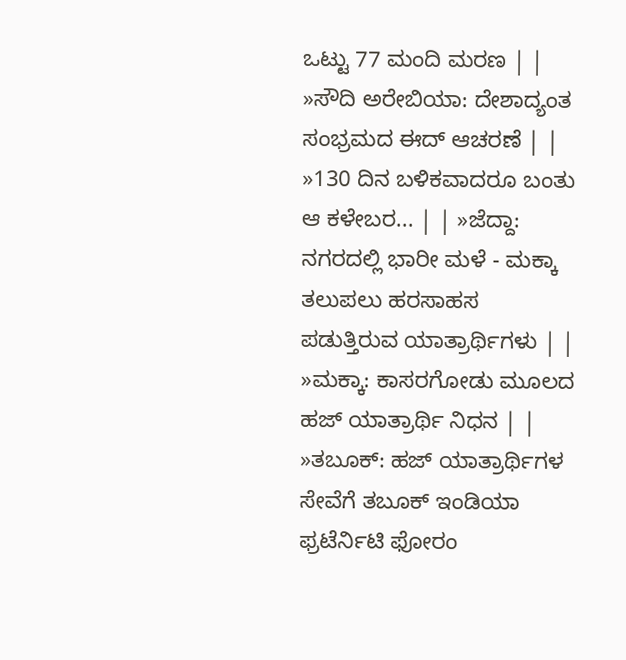ಒಟ್ಟು 77 ಮಂದಿ ಮರಣ | | »ಸೌದಿ ಅರೇಬಿಯಾ: ದೇಶಾದ್ಯಂತ ಸಂಭ್ರಮದ ಈದ್ ಆಚರಣೆ | | »130 ದಿನ ಬಳಿಕವಾದರೂ ಬಂತು ಆ ಕಳೇಬರ... | | »ಜೆದ್ದಾ: ನಗರದಲ್ಲಿ ಭಾರೀ ಮಳೆ - ಮಕ್ಕಾ ತಲುಪಲು ಹರಸಾಹಸ ಪಡುತ್ತಿರುವ ಯಾತ್ರಾರ್ಥಿಗಳು | | »ಮಕ್ಕಾ: ಕಾಸರಗೋಡು ಮೂಲದ ಹಜ್ ಯಾತ್ರಾರ್ಥಿ ನಿಧನ | | »ತಬೂಕ್: ಹಜ್ ಯಾತ್ರಾರ್ಥಿಗಳ ಸೇವೆಗೆ ತಬೂಕ್ ಇಂಡಿಯಾ ಫ್ರಟೆರ್ನಿಟಿ ಫೋರಂ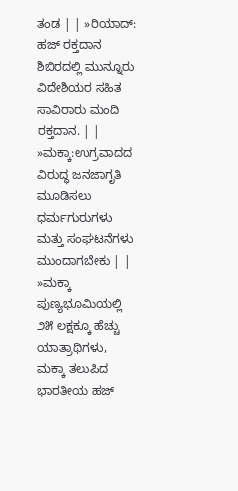ತಂಡ | | »ರಿಯಾದ್: ಹಜ್ ರಕ್ತದಾನ ಶಿಬಿರದಲ್ಲಿ ಮುನ್ನೂರು ವಿದೇಶಿಯರ ಸಹಿತ ಸಾವಿರಾರು ಮಂದಿ ರಕ್ತದಾನ. | | »ಮಕ್ಕಾ:ಉಗ್ರವಾದದ ವಿರುದ್ಧ ಜನಜಾಗೃತಿ ಮೂಡಿಸಲು ಧರ್ಮಗುರುಗಳು ಮತ್ತು ಸಂಘಟನೆಗಳು ಮುಂದಾಗಬೇಕು | | »ಮಕ್ಕಾ ಪುಣ್ಯಭೂಮಿಯಲ್ಲಿ ೨೫ ಲಕ್ಷಕ್ಕೂ ಹೆಚ್ಚು ಯಾತ್ರಾಥಿಗಳು, ಮಕ್ಕಾ ತಲುಪಿದ ಭಾರತೀಯ ಹಜ್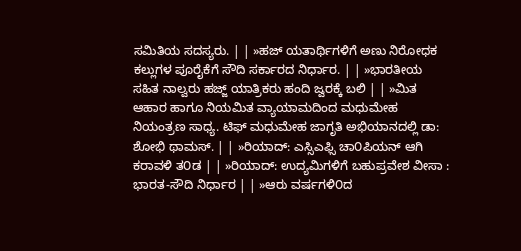ಸಮಿತಿಯ ಸದಸ್ಯರು. | | »ಹಜ್ ಯತಾರ್ಥಿಗಳಿಗೆ ಅಣು ನಿರೋಧಕ ಕಲ್ಲುಗಳ ಪೂರೈಕೆಗೆ ಸೌದಿ ಸರ್ಕಾರದ ನಿರ್ಧಾರ. | | »ಭಾರತೀಯ ಸಹಿತ ನಾಲ್ವರು ಹಜ್ಜ್ ಯಾತ್ರಿಕರು ಹಂದಿ ಜ್ವರಕ್ಕೆ ಬಲಿ | | »ಮಿತ ಆಹಾರ ಹಾಗೂ ನಿಯಮಿತ ವ್ಯಾಯಾಮದಿಂದ ಮಧುಮೇಹ ನಿಯಂತ್ರಣ ಸಾಧ್ಯ. ಟಿಫ್ ಮಧುಮೇಹ ಜಾಗೃತಿ ಅಭಿಯಾನದಲ್ಲಿ ಡಾ: ಶೋಭಿ ಥಾಮಸ್. | | »ರಿಯಾದ್: ಎಸ್ಸಿಎಫ್ಸಿ ಚಾ೦ಪಿಯನ್ ಆಗಿ ಕರಾವಳಿ ತ೦ಡ | | »ರಿಯಾದ್: ಉದ್ಯಮಿಗಳಿಗೆ ಬಹುಪ್ರವೇಶ ವೀಸಾ : ಭಾರತ-ಸೌದಿ ನಿರ್ಧಾರ | | »ಆರು ವರ್ಷಗಳಿ೦ದ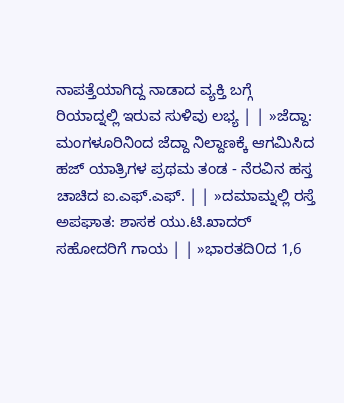ನಾಪತ್ತೆಯಾಗಿದ್ದ ನಾಡಾದ ವ್ಯಕ್ತಿ ಬಗ್ಗೆ ರಿಯಾದ್ನಲ್ಲಿ ಇರುವ ಸುಳಿವು ಲಭ್ಯ | | »ಜೆದ್ದಾ: ಮಂಗಳೂರಿನಿಂದ ಜೆದ್ದಾ ನಿಲ್ದಾಣಕ್ಕೆ ಆಗಮಿಸಿದ ಹಜ್ ಯಾತ್ರಿಗಳ ಪ್ರಥಮ ತಂಡ - ನೆರವಿನ ಹಸ್ತ ಚಾಚಿದ ಐ.ಎಫ್.ಎಫ್. | | »ದಮಾಮ್ನಲ್ಲಿ ರಸ್ತೆ ಅಪಘಾತ: ಶಾಸಕ ಯು.ಟಿ.ಖಾದರ್ ಸಹೋದರಿಗೆ ಗಾಯ | | »ಭಾರತದಿ೦ದ 1,6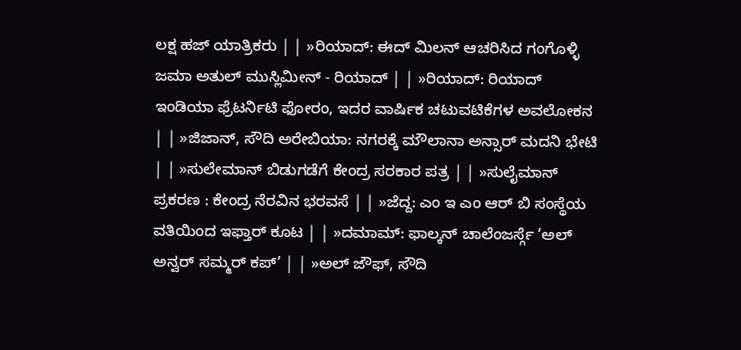ಲಕ್ಷ ಹಜ್ ಯಾತ್ರಿಕರು | | »ರಿಯಾದ್: ಈದ್ ಮಿಲನ್ ಆಚರಿಸಿದ ಗಂಗೊಳ್ಳಿ ಜಮಾ ಅತುಲ್ ಮುಸ್ಲಿಮೀನ್ - ರಿಯಾದ್ | | »ರಿಯಾದ್: ರಿಯಾದ್ ಇಂಡಿಯಾ ಫ್ರೆಟರ್ನಿಟಿ ಫೋರಂ, ಇದರ ವಾರ್ಷಿಕ ಚಟುವಟಿಕೆಗಳ ಅವಲೋಕನ | | »ಜಿಜಾನ್, ಸೌದಿ ಅರೇಬಿಯಾ: ನಗರಕ್ಕೆ ಮೌಲಾನಾ ಅನ್ಸಾರ್ ಮದನಿ ಭೇಟಿ | | »ಸುಲೇಮಾನ್ ಬಿಡುಗಡೆಗೆ ಕೇಂದ್ರ ಸರಕಾರ ಪತ್ರ | | »ಸುಲೈಮಾನ್ ಪ್ರಕರಣ : ಕೇಂದ್ರ ನೆರವಿನ ಭರವಸೆ | | »ಜೆದ್ದ: ಎಂ ಇ ಎಂ ಆರ್ ಬಿ ಸಂಸ್ಥೆಯ ವತಿಯಿಂದ ಇಫ್ತಾರ್ ಕೂಟ | | »ದಮಾಮ್: ಫಾಲ್ಕನ್ ಚಾಲೆಂಜರ್ಸ್ಗೆ ‘ಅಲ್ ಅನ್ವರ್ ಸಮ್ಮರ್ ಕಪ್’ | | »ಅಲ್ ಜೌಫ್, ಸೌದಿ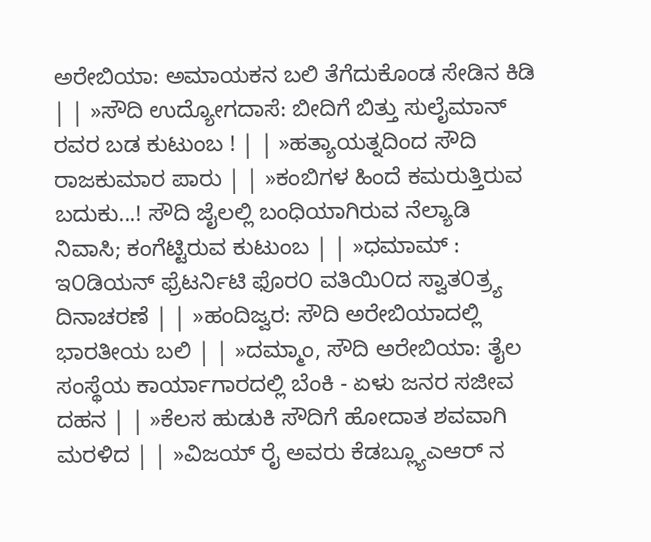ಅರೇಬಿಯಾ: ಅಮಾಯಕನ ಬಲಿ ತೆಗೆದುಕೊಂಡ ಸೇಡಿನ ಕಿಡಿ | | »ಸೌದಿ ಉದ್ಯೋಗದಾಸೆ: ಬೀದಿಗೆ ಬಿತ್ತು ಸುಲೈಮಾನ್ ರವರ ಬಡ ಕುಟುಂಬ ! | | »ಹತ್ಯಾಯತ್ನದಿಂದ ಸೌದಿ ರಾಜಕುಮಾರ ಪಾರು | | »ಕಂಬಿಗಳ ಹಿಂದೆ ಕಮರುತ್ತಿರುವ ಬದುಕು...! ಸೌದಿ ಜೈಲಲ್ಲಿ ಬಂಧಿಯಾಗಿರುವ ನೆಲ್ಯಾಡಿ ನಿವಾಸಿ; ಕಂಗೆಟ್ಟಿರುವ ಕುಟುಂಬ | | »ಧಮಾಮ್ : ಇ೦ಡಿಯನ್ ಫ್ರೆಟರ್ನಿಟಿ ಫೊರ೦ ವತಿಯಿ೦ದ ಸ್ವಾತ೦ತ್ರ್ಯ ದಿನಾಚರಣೆ | | »ಹಂದಿಜ್ವರ: ಸೌದಿ ಅರೇಬಿಯಾದಲ್ಲಿ ಭಾರತೀಯ ಬಲಿ | | »ದಮ್ಮಾಂ, ಸೌದಿ ಅರೇಬಿಯಾ: ತೈಲ ಸಂಸ್ಥೆಯ ಕಾರ್ಯಾಗಾರದಲ್ಲಿ ಬೆಂಕಿ - ಏಳು ಜನರ ಸಜೀವ ದಹನ | | »ಕೆಲಸ ಹುಡುಕಿ ಸೌದಿಗೆ ಹೋದಾತ ಶವವಾಗಿ ಮರಳಿದ | | »ವಿಜಯ್ ರೈ ಅವರು ಕೆಡಬ್ಲ್ಯೂಎಆರ್ ನ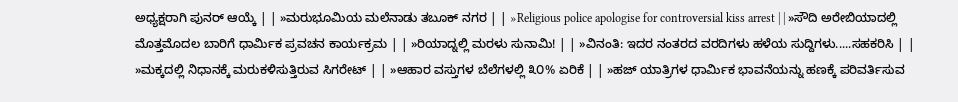ಅಧ್ಯಕ್ಷರಾಗಿ ಪುನರ್ ಆಯ್ಕೆ | | »ಮರುಭೂಮಿಯ ಮಲೆನಾಡು ತಬೂಕ್ ನಗರ | | »Religious police apologise for controversial kiss arrest | | »ಸೌದಿ ಅರೇಬಿಯಾದಲ್ಲಿ ಮೊತ್ತಮೊದಲ ಬಾರಿಗೆ ಧಾರ್ಮಿಕ ಪ್ರವಚನ ಕಾರ್ಯಕ್ರಮ | | »ರಿಯಾದ್ನಲ್ಲಿ ಮರಳು ಸುನಾಮಿ! | | »ವಿನಂತಿ: ಇದರ ನಂತರದ ವರದಿಗಳು ಹಳೆಯ ಸುದ್ದಿಗಳು.....ಸಹಕರಿಸಿ | | »ಮಕ್ಕದಲ್ಲಿ ನಿಧಾನಕ್ಕೆ ಮರುಕಳಿಸುತ್ತಿರುವ ಸಿಗರೇಟ್ | | »ಆಹಾರ ವಸ್ತುಗಳ ಬೆಲೆಗಳಲ್ಲಿ ೩೦% ಏರಿಕೆ | | »ಹಜ್ ಯಾತ್ರಿಗಳ ಧಾರ್ಮಿಕ ಭಾವನೆಯನ್ನು ಹಣಕ್ಕೆ ಪರಿವರ್ತಿಸುವ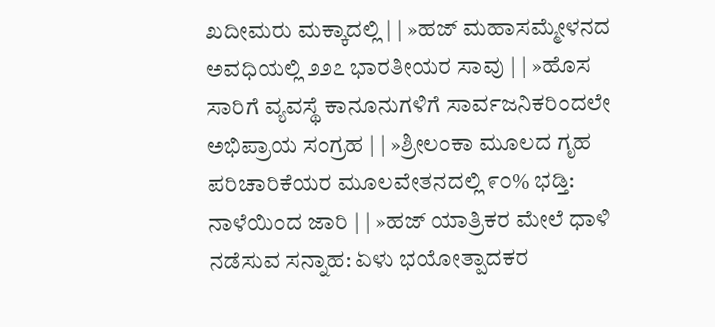ಖದೀಮರು ಮಕ್ಕಾದಲ್ಲಿ | | »ಹಜ್ ಮಹಾಸಮ್ಮೇಳನದ ಅವಧಿಯಲ್ಲಿ ೨೨೭ ಭಾರತೀಯರ ಸಾವು | | »ಹೊಸ ಸಾರಿಗೆ ವ್ಯವಸ್ಥೆ ಕಾನೂನುಗಳಿಗೆ ಸಾರ್ವಜನಿಕರಿಂದಲೇ ಅಭಿಪ್ರಾಯ ಸಂಗ್ರಹ | | »ಶ್ರೀಲಂಕಾ ಮೂಲದ ಗೃಹ ಪರಿಚಾರಿಕೆಯರ ಮೂಲವೇತನದಲ್ಲಿ ೯೦% ಭಡ್ತಿ: ನಾಳೆಯಿಂದ ಜಾರಿ | | »ಹಜ್ ಯಾತ್ರಿಕರ ಮೇಲೆ ಧಾಳಿ ನಡೆಸುವ ಸನ್ನಾಹ: ಏಳು ಭಯೋತ್ಪಾದಕರ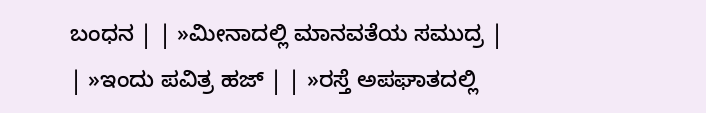ಬಂಧನ | | »ಮೀನಾದಲ್ಲಿ ಮಾನವತೆಯ ಸಮುದ್ರ | | »ಇಂದು ಪವಿತ್ರ ಹಜ್ | | »ರಸ್ತೆ ಅಪಘಾತದಲ್ಲಿ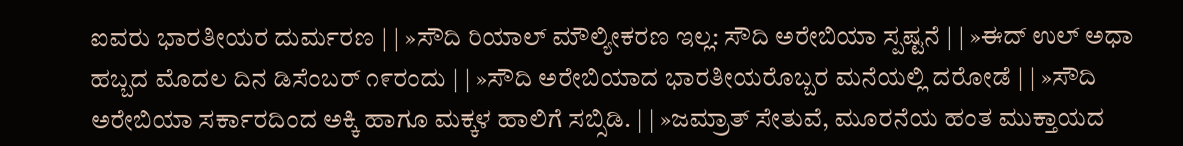ಐವರು ಭಾರತೀಯರ ದುರ್ಮರಣ | | »ಸೌದಿ ರಿಯಾಲ್ ಮೌಲ್ಯೀಕರಣ ಇಲ್ಲ: ಸೌದಿ ಅರೇಬಿಯಾ ಸ್ಪಷ್ಟನೆ | | »ಈದ್ ಉಲ್ ಅಧಾ ಹಬ್ಬದ ಮೊದಲ ದಿನ ಡಿಸೆಂಬರ್ ೧೯ರಂದು | | »ಸೌದಿ ಅರೇಬಿಯಾದ ಭಾರತೀಯರೊಬ್ಬರ ಮನೆಯಲ್ಲಿ ದರೋಡೆ | | »ಸೌದಿ ಅರೇಬಿಯಾ ಸರ್ಕಾರದಿಂದ ಅಕ್ಕಿ ಹಾಗೂ ಮಕ್ಕಳ ಹಾಲಿಗೆ ಸಬ್ಸಿಡಿ. | | »ಜಮ್ರಾತ್ ಸೇತುವೆ, ಮೂರನೆಯ ಹಂತ ಮುಕ್ತಾಯದ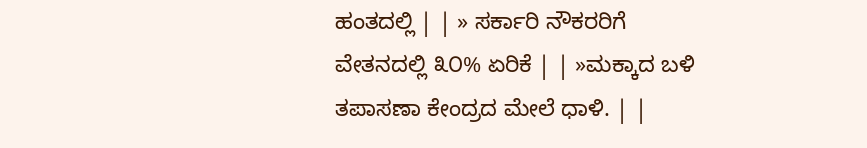ಹಂತದಲ್ಲಿ | | » ಸರ್ಕಾರಿ ನೌಕರರಿಗೆ ವೇತನದಲ್ಲಿ ೩೦% ಏರಿಕೆ | | »ಮಕ್ಕಾದ ಬಳಿ ತಪಾಸಣಾ ಕೇಂದ್ರದ ಮೇಲೆ ಧಾಳಿ. | |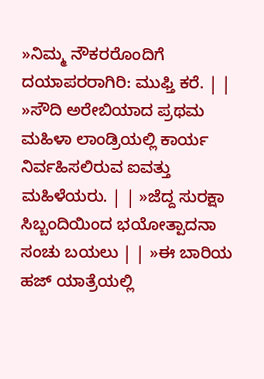»ನಿಮ್ಮ ನೌಕರರೊಂದಿಗೆ ದಯಾಪರರಾಗಿರಿ: ಮುಫ್ತಿ ಕರೆ. | | »ಸೌದಿ ಅರೇಬಿಯಾದ ಪ್ರಥಮ ಮಹಿಳಾ ಲಾಂಡ್ರಿಯಲ್ಲಿ ಕಾರ್ಯ ನಿರ್ವಹಿಸಲಿರುವ ಐವತ್ತು ಮಹಿಳೆಯರು. | | »ಜೆದ್ದ ಸುರಕ್ಷಾ ಸಿಬ್ಬಂದಿಯಿಂದ ಭಯೋತ್ಪಾದನಾ ಸಂಚು ಬಯಲು | | »ಈ ಬಾರಿಯ ಹಜ್ ಯಾತ್ರೆಯಲ್ಲಿ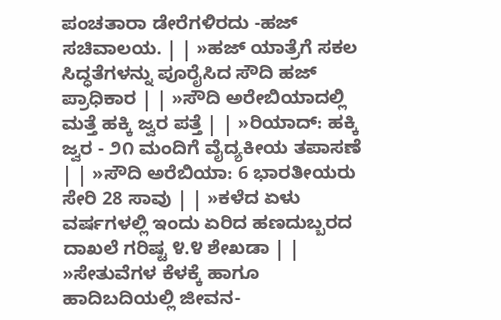ಪಂಚತಾರಾ ಡೇರೆಗಳಿರದು -ಹಜ್ ಸಚಿವಾಲಯ. | | »ಹಜ್ ಯಾತ್ರೆಗೆ ಸಕಲ ಸಿದ್ಧತೆಗಳನ್ನು ಪೂರೈಸಿದ ಸೌದಿ ಹಜ್ ಪ್ರಾಧಿಕಾರ | | »ಸೌದಿ ಅರೇಬಿಯಾದಲ್ಲಿ ಮತ್ತೆ ಹಕ್ಕಿ ಜ್ವರ ಪತ್ತೆ | | »ರಿಯಾದ್: ಹಕ್ಕಿ ಜ್ವರ - ೨೧ ಮಂದಿಗೆ ವೈದ್ಯಕೀಯ ತಪಾಸಣೆ | | »ಸೌದಿ ಅರೆಬಿಯಾ: 6 ಭಾರತೀಯರು ಸೇರಿ 28 ಸಾವು | | »ಕಳೆದ ಏಳು ವರ್ಷಗಳಲ್ಲಿ ಇಂದು ಏರಿದ ಹಣದುಬ್ಬರದ ದಾಖಲೆ ಗರಿಷ್ಟ ೪.೪ ಶೇಖಡಾ | | »ಸೇತುವೆಗಳ ಕೆಳಕ್ಕೆ ಹಾಗೂ ಹಾದಿಬದಿಯಲ್ಲಿ ಜೀವನ-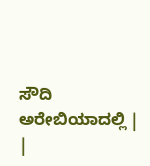ಸೌದಿ ಅರೇಬಿಯಾದಲ್ಲಿ |
|